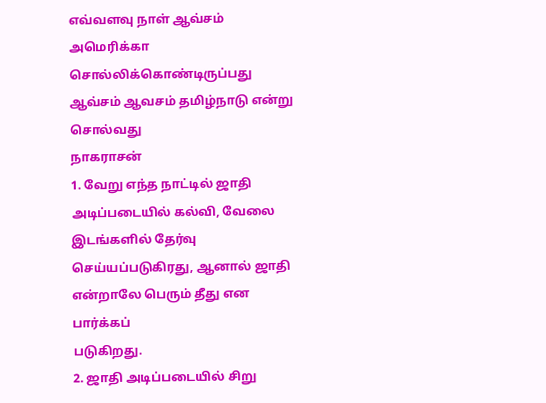எவ்வளவு நாள் ஆவ்சம் அமெரிக்கா சொல்லிக்கொண்டிருப்பது
ஆவ்சம் ஆவசம் தமிழ்நாடு என்று சொல்வது
நாகராசன்
1. வேறு எந்த நாட்டில் ஜாதி அடிப்படையில் கல்வி, வேலை இடங்களில் தேர்வு
செய்யப்படுகிரது, ஆனால் ஜாதி என்றாலே பெரும் தீது என பார்க்கப்
படுகிறது.
2. ஜாதி அடிப்படையில் சிறு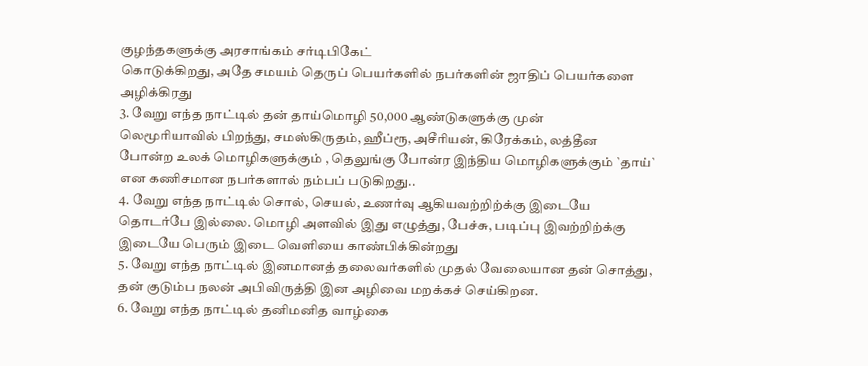குழந்தகளுக்கு அரசாங்கம் சர்டிபிகேட்
கொடுக்கிறது, அதே சமயம் தெருப் பெயர்களில் நபர்களின் ஜாதிப் பெயர்களை
அழிக்கிரது
3. வேறு எந்த நாட்டில் தன் தாய்மொழி 50,000 ஆண்டுகளுக்கு முன்
லெமூரியாவில் பிறந்து, சமஸ்கிருதம், ஹீப்ரூ, அசீரியன், கிரேக்கம், லத்தீன
போன்ற உலக் மொழிகளுக்கும் , தெலுங்கு போன்ர இந்திய மொழிகளுக்கும் `தாய்`
என கணிசமான நபர்களால் நம்பப் படுகிறது..
4. வேறு எந்த நாட்டில் சொல், செயல், உணர்வு ஆகியவற்றிற்க்கு இடையே
தொடர்பே இல்லை. மொழி அளவில் இது எழுத்து, பேச்சு, படிப்பு இவற்றிற்க்கு
இடையே பெரும் இடை வெளியை காண்பிக்கின்றது
5. வேறு எந்த நாட்டில் இனமானத் தலைவர்களில் முதல் வேலையான தன் சொத்து,
தன் குடும்ப நலன் அபிவிருத்தி இன அழிவை மறக்கச் செய்கிறன.
6. வேறு எந்த நாட்டில் தனிமனித வாழ்கை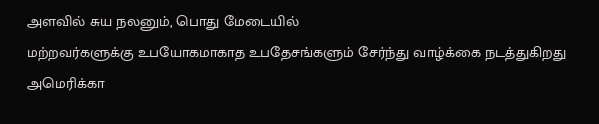அளவில் சுய நலனும், பொது மேடையில்
மற்றவர்களுக்கு உபயோகமாகாத உபதேசங்களும் சேர்ந்து வாழ்க்கை நடத்துகிறது
அமெரிக்கா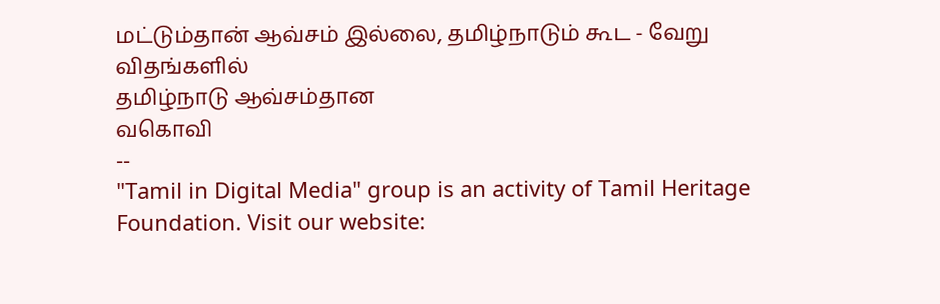மட்டும்தான் ஆவ்சம் இல்லை, தமிழ்நாடும் கூட - வேறு விதங்களில்
தமிழ்நாடு ஆவ்சம்தான
வகொவி
--
"Tamil in Digital Media" group is an activity of Tamil Heritage Foundation. Visit our website: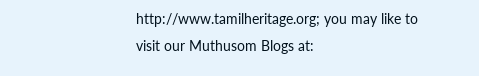http://www.tamilheritage.org; you may like to visit our Muthusom Blogs at: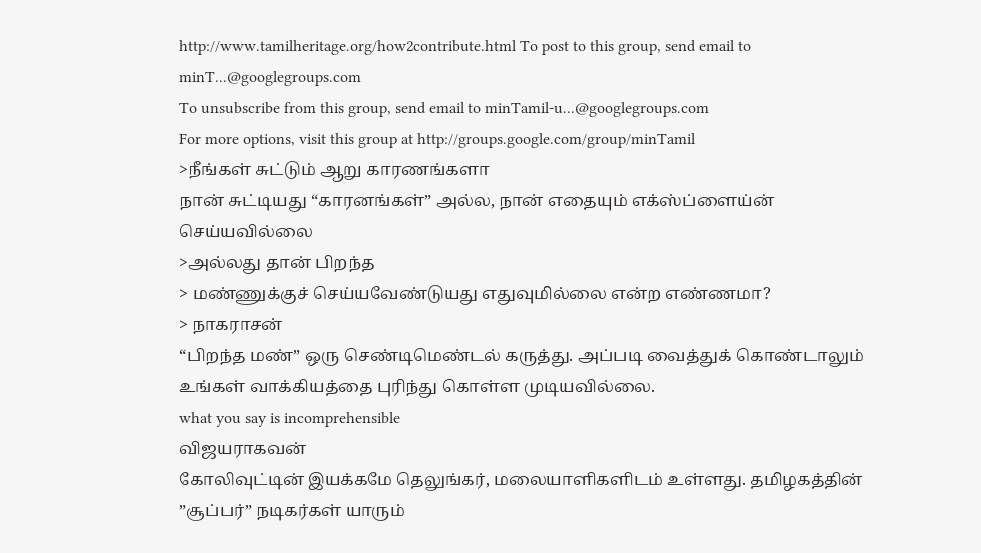http://www.tamilheritage.org/how2contribute.html To post to this group, send email to minT...@googlegroups.com
To unsubscribe from this group, send email to minTamil-u...@googlegroups.com
For more options, visit this group at http://groups.google.com/group/minTamil
>நீங்கள் சுட்டும் ஆறு காரணங்களா
நான் சுட்டியது “காரனங்கள்” அல்ல, நான் எதையும் எக்ஸ்ப்ளைய்ன்
செய்யவில்லை
>அல்லது தான் பிறந்த
> மண்ணுக்குச் செய்யவேண்டுயது எதுவுமில்லை என்ற எண்ணமா?
> நாகராசன்
“பிறந்த மண்” ஒரு செண்டிமெண்டல் கருத்து. அப்படி வைத்துக் கொண்டாலும்
உங்கள் வாக்கியத்தை புரிந்து கொள்ள முடியவில்லை.
what you say is incomprehensible
விஜயராகவன்
கோலிவுட்டின் இயக்கமே தெலுங்கர், மலையாளிகளிடம் உள்ளது. தமிழகத்தின்
”சூப்பர்” நடிகர்கள் யாரும்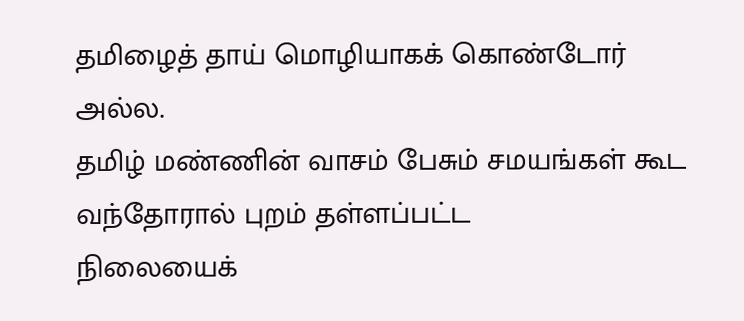தமிழைத் தாய் மொழியாகக் கொண்டோர் அல்ல.
தமிழ் மண்ணின் வாசம் பேசும் சமயங்கள் கூட வந்தோரால் புறம் தள்ளப்பட்ட
நிலையைக்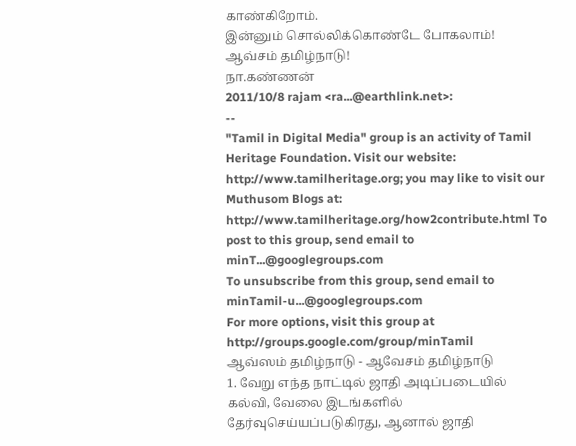காண்கிறோம்.
இன்னும் சொல்லிக்கொண்டே போகலாம்!
ஆவ்சம் தமிழ்நாடு!
நா.கண்ணன்
2011/10/8 rajam <ra...@earthlink.net>:
--
"Tamil in Digital Media" group is an activity of Tamil Heritage Foundation. Visit our website: http://www.tamilheritage.org; you may like to visit our Muthusom Blogs at: http://www.tamilheritage.org/how2contribute.html To post to this group, send email to minT...@googlegroups.com
To unsubscribe from this group, send email to minTamil-u...@googlegroups.com
For more options, visit this group at http://groups.google.com/group/minTamil
ஆவ்ஸம் தமிழ்நாடு - ஆவேசம் தமிழ்நாடு
1. வேறு எந்த நாட்டில் ஜாதி அடிப்படையில் கல்வி, வேலை இடங்களில் தேர்வுசெய்யப்படுகிரது, ஆனால் ஜாதி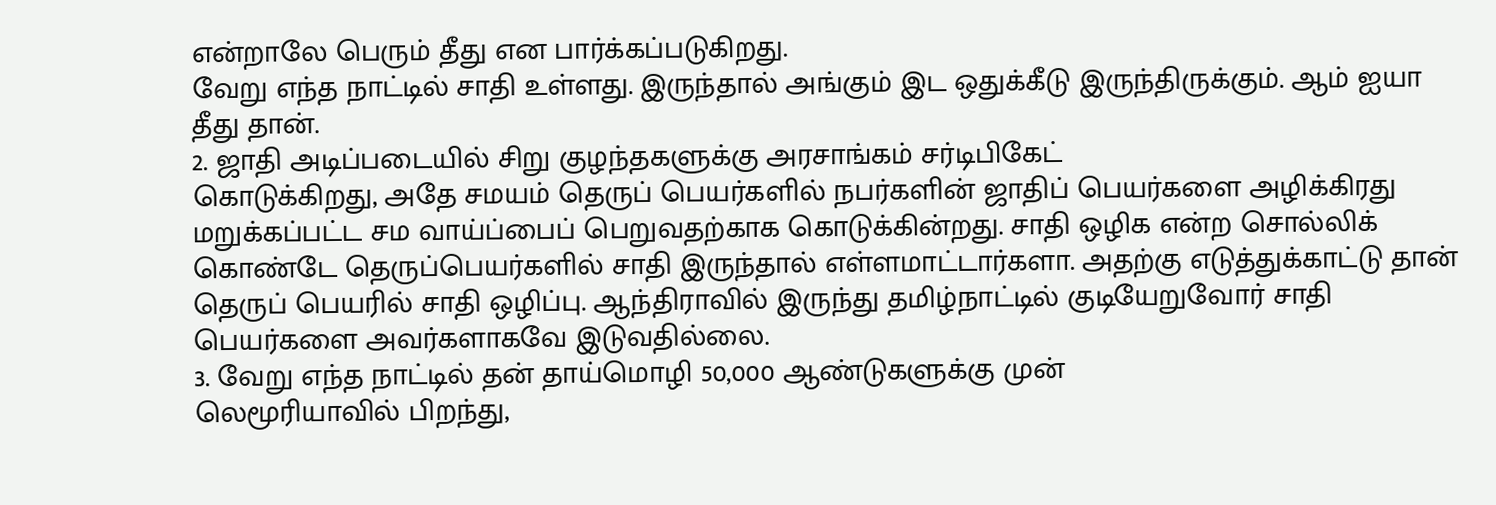என்றாலே பெரும் தீது என பார்க்கப்படுகிறது.
வேறு எந்த நாட்டில் சாதி உள்ளது. இருந்தால் அங்கும் இட ஒதுக்கீடு இருந்திருக்கும். ஆம் ஐயா தீது தான்.
2. ஜாதி அடிப்படையில் சிறு குழந்தகளுக்கு அரசாங்கம் சர்டிபிகேட்
கொடுக்கிறது, அதே சமயம் தெருப் பெயர்களில் நபர்களின் ஜாதிப் பெயர்களை அழிக்கிரது
மறுக்கப்பட்ட சம வாய்ப்பைப் பெறுவதற்காக கொடுக்கின்றது. சாதி ஒழிக என்ற சொல்லிக் கொண்டே தெருப்பெயர்களில் சாதி இருந்தால் எள்ளமாட்டார்களா. அதற்கு எடுத்துக்காட்டு தான் தெருப் பெயரில் சாதி ஒழிப்பு. ஆந்திராவில் இருந்து தமிழ்நாட்டில் குடியேறுவோர் சாதி பெயர்களை அவர்களாகவே இடுவதில்லை.
3. வேறு எந்த நாட்டில் தன் தாய்மொழி 50,000 ஆண்டுகளுக்கு முன்
லெமூரியாவில் பிறந்து,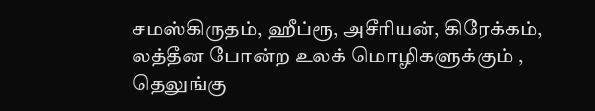சமஸ்கிருதம், ஹீப்ரூ, அசீரியன், கிரேக்கம், லத்தீன போன்ற உலக் மொழிகளுக்கும் , தெலுங்கு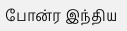போன்ர இந்திய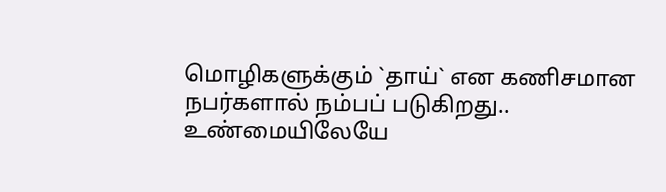மொழிகளுக்கும் `தாய்` என கணிசமான நபர்களால் நம்பப் படுகிறது..
உண்மையிலேயே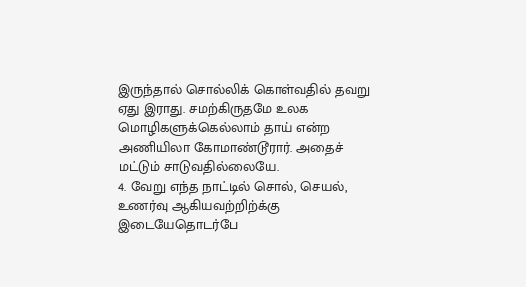இருந்தால் சொல்லிக் கொள்வதில் தவறு ஏது இராது. சமற்கிருதமே உலக மொழிகளுக்கெல்லாம் தாய் என்ற அணியிலா கோமாண்டூரார். அதைச் மட்டும் சாடுவதில்லையே.
4. வேறு எந்த நாட்டில் சொல், செயல், உணர்வு ஆகியவற்றிற்க்கு இடையேதொடர்பே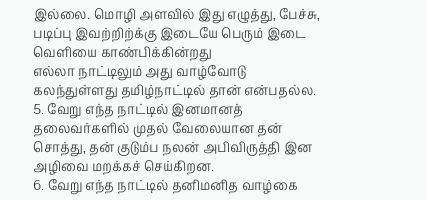இல்லை. மொழி அளவில் இது எழுத்து, பேச்சு, படிப்பு இவற்றிற்க்கு இடையே பெரும் இடை வெளியை காண்பிக்கின்றது
எல்லா நாட்டிலும் அது வாழ்வோடு கலந்துள்ளது தமிழ்நாட்டில் தான் என்பதல்ல.
5. வேறு எந்த நாட்டில் இனமானத் தலைவர்களில் முதல் வேலையான தன் சொத்து, தன் குடும்ப நலன் அபிவிருத்தி இன அழிவை மறக்கச் செய்கிறன.
6. வேறு எந்த நாட்டில் தனிமனித வாழ்கை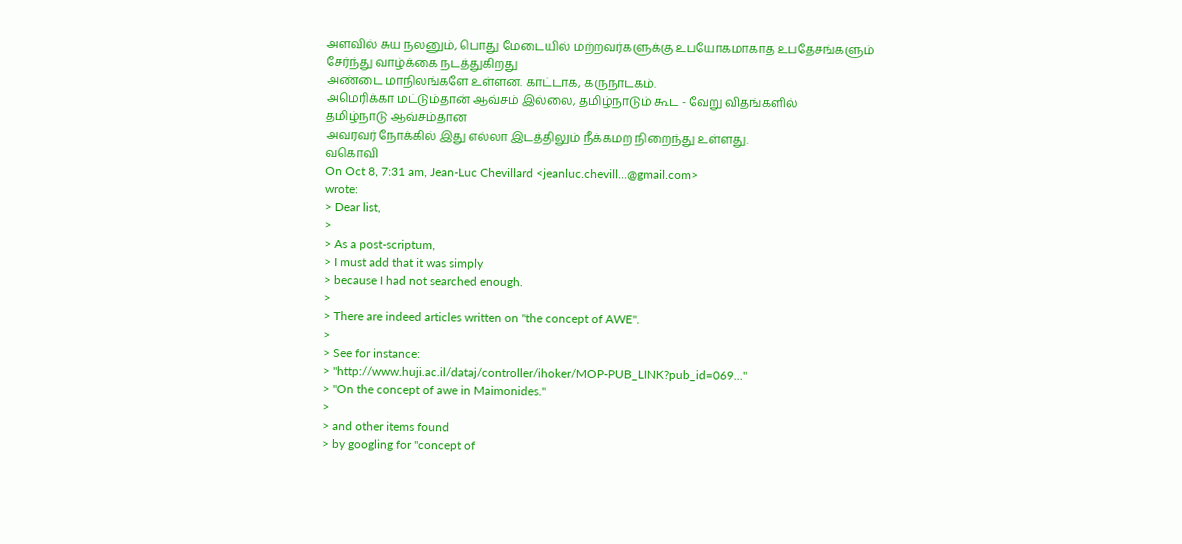அளவில் சுய நலனும், பொது மேடையில் மற்றவர்களுக்கு உபயோகமாகாத உபதேசங்களும் சேர்ந்து வாழ்க்கை நடத்துகிறது
அண்டை மாநிலங்களே உள்ளன. காட்டாக, கருநாடகம்.
அமெரிக்கா மட்டும்தான் ஆவ்சம் இல்லை, தமிழ்நாடும் கூட - வேறு விதங்களில்
தமிழ்நாடு ஆவ்சம்தான
அவரவர் நோக்கில் இது எல்லா இடத்திலும் நீக்கமற நிறைந்து உள்ளது.
வகொவி
On Oct 8, 7:31 am, Jean-Luc Chevillard <jeanluc.chevill...@gmail.com>
wrote:
> Dear list,
>
> As a post-scriptum,
> I must add that it was simply
> because I had not searched enough.
>
> There are indeed articles written on "the concept of AWE".
>
> See for instance:
> "http://www.huji.ac.il/dataj/controller/ihoker/MOP-PUB_LINK?pub_id=069..."
> "On the concept of awe in Maimonides."
>
> and other items found
> by googling for "concept of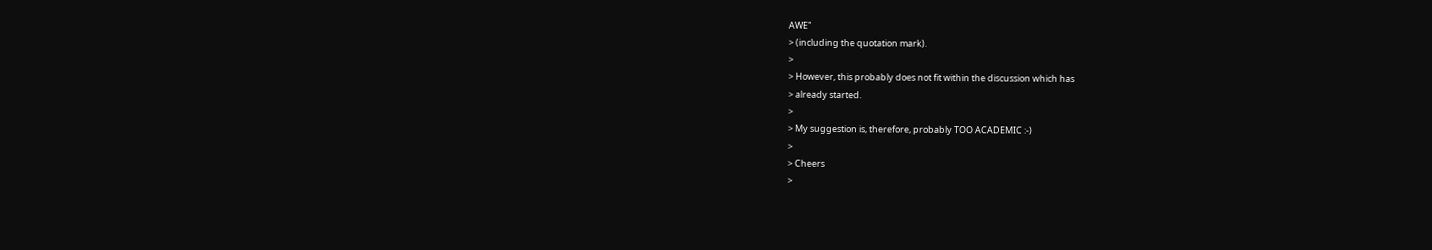AWE"
> (including the quotation mark).
>
> However, this probably does not fit within the discussion which has
> already started.
>
> My suggestion is, therefore, probably TOO ACADEMIC :-)
>
> Cheers
>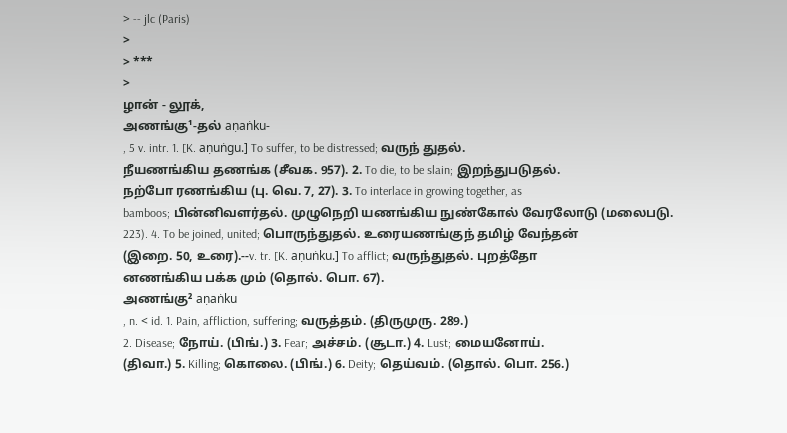> -- jlc (Paris)
>
> ***
>
ழான் - லூக்,
அணங்கு¹-தல் aṇaṅku-
, 5 v. intr. 1. [K. aṇuṅgu.] To suffer, to be distressed; வருந் துதல்.
நீயணங்கிய தணங்க (சீவக. 957). 2. To die, to be slain; இறந்துபடுதல்.
நற்போ ரணங்கிய (பு. வெ. 7, 27). 3. To interlace in growing together, as
bamboos; பின்னிவளர்தல். முழுநெறி யணங்கிய நுண்கோல் வேரலோடு (மலைபடு.
223). 4. To be joined, united; பொருந்துதல். உரையணங்குந் தமிழ் வேந்தன்
(இறை. 50, உரை).--v. tr. [K. aṇuṅku.] To afflict; வருந்துதல். புறத்தோ
னணங்கிய பக்க மும் (தொல். பொ. 67).
அணங்கு² aṇaṅku
, n. < id. 1. Pain, affliction, suffering; வருத்தம். (திருமுரு. 289.)
2. Disease; நோய். (பிங்.) 3. Fear; அச்சம். (சூடா.) 4. Lust; மையனோய்.
(திவா.) 5. Killing; கொலை. (பிங்.) 6. Deity; தெய்வம். (தொல். பொ. 256.)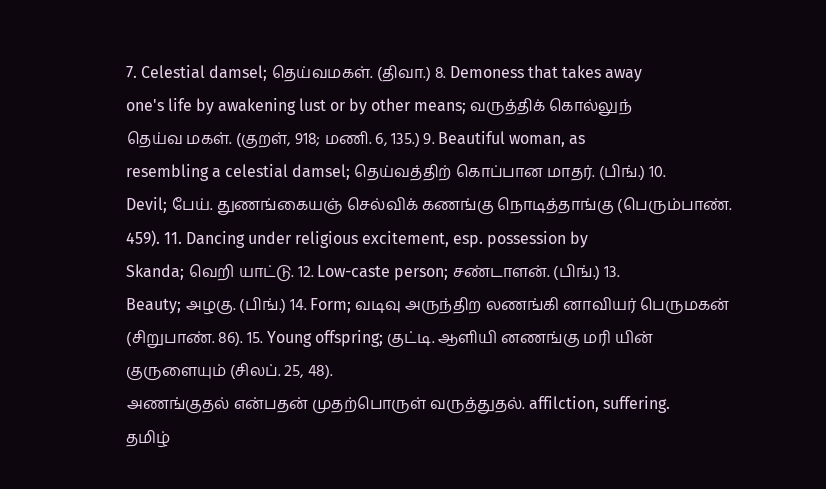7. Celestial damsel; தெய்வமகள். (திவா.) 8. Demoness that takes away
one's life by awakening lust or by other means; வருத்திக் கொல்லுந்
தெய்வ மகள். (குறள், 918; மணி. 6, 135.) 9. Beautiful woman, as
resembling a celestial damsel; தெய்வத்திற் கொப்பான மாதர். (பிங்.) 10.
Devil; பேய். துணங்கையஞ் செல்விக் கணங்கு நொடித்தாங்கு (பெரும்பாண்.
459). 11. Dancing under religious excitement, esp. possession by
Skanda; வெறி யாட்டு. 12. Low-caste person; சண்டாளன். (பிங்.) 13.
Beauty; அழகு. (பிங்.) 14. Form; வடிவு அருந்திற லணங்கி னாவியர் பெருமகன்
(சிறுபாண். 86). 15. Young offspring; குட்டி. ஆளியி னணங்கு மரி யின்
குருளையும் (சிலப். 25, 48).
அணங்குதல் என்பதன் முதற்பொருள் வருத்துதல். affilction, suffering.
தமிழ்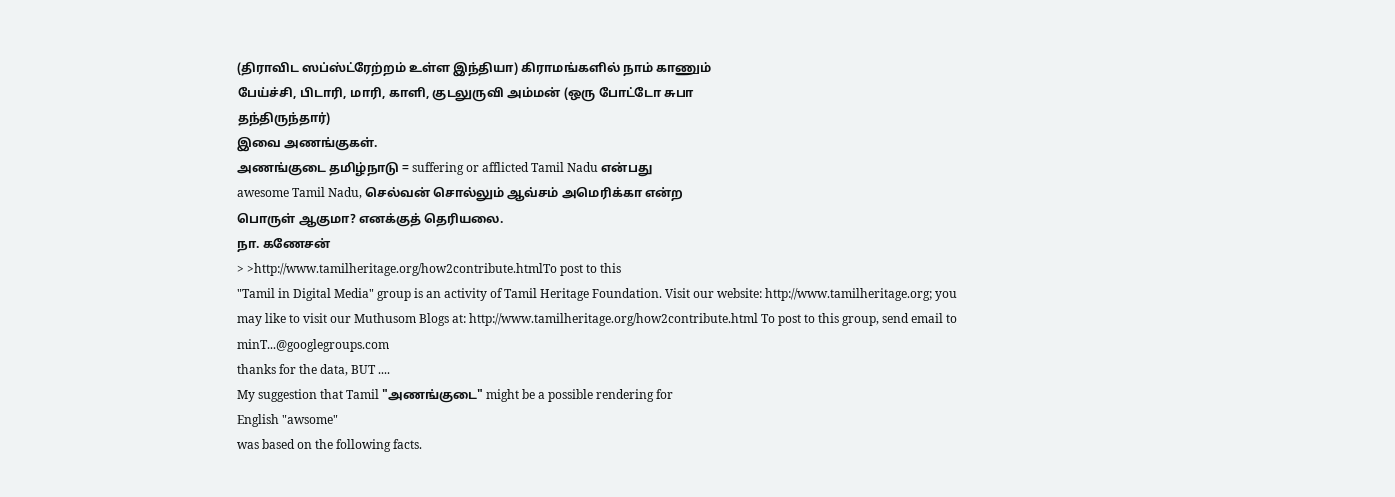(திராவிட ஸப்ஸ்ட்ரேற்றம் உள்ள இந்தியா) கிராமங்களில் நாம் காணும்
பேய்ச்சி, பிடாரி, மாரி, காளி, குடலுருவி அம்மன் (ஒரு போட்டோ சுபா
தந்திருந்தார்)
இவை அணங்குகள்.
அணங்குடை தமிழ்நாடு = suffering or afflicted Tamil Nadu என்பது
awesome Tamil Nadu, செல்வன் சொல்லும் ஆவ்சம் அமெரிக்கா என்ற
பொருள் ஆகுமா? எனக்குத் தெரியலை.
நா. கணேசன்
> >http://www.tamilheritage.org/how2contribute.htmlTo post to this
"Tamil in Digital Media" group is an activity of Tamil Heritage Foundation. Visit our website: http://www.tamilheritage.org; you may like to visit our Muthusom Blogs at: http://www.tamilheritage.org/how2contribute.html To post to this group, send email to minT...@googlegroups.com
thanks for the data, BUT ....
My suggestion that Tamil "அணங்குடை" might be a possible rendering for
English "awsome"
was based on the following facts.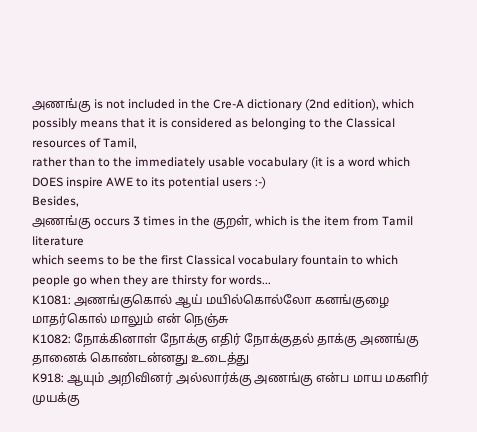அணங்கு is not included in the Cre-A dictionary (2nd edition), which
possibly means that it is considered as belonging to the Classical
resources of Tamil,
rather than to the immediately usable vocabulary (it is a word which
DOES inspire AWE to its potential users :-)
Besides,
அணங்கு occurs 3 times in the குறள், which is the item from Tamil literature
which seems to be the first Classical vocabulary fountain to which
people go when they are thirsty for words...
K1081: அணங்குகொல் ஆய் மயில்கொல்லோ கனங்குழை மாதர்கொல் மாலும் என் நெஞ்சு
K1082: நோக்கினாள் நோக்கு எதிர் நோக்குதல் தாக்கு அணங்கு தானைக் கொண்டன்னது உடைத்து
K918: ஆயும் அறிவினர் அல்லார்க்கு அணங்கு என்ப மாய மகளிர் முயக்கு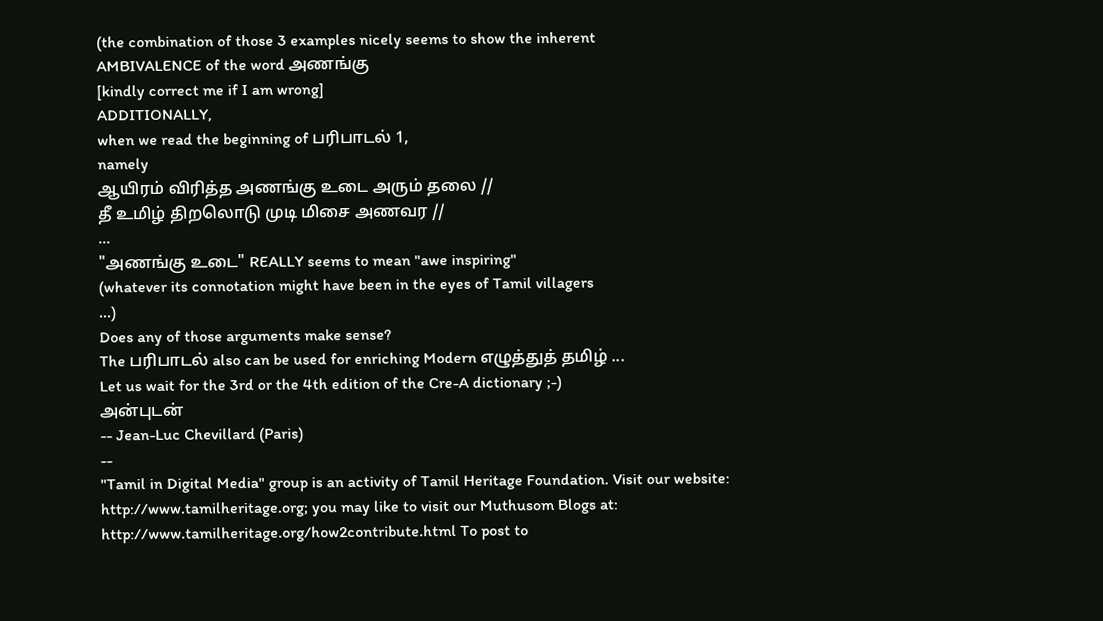(the combination of those 3 examples nicely seems to show the inherent
AMBIVALENCE of the word அணங்கு
[kindly correct me if I am wrong]
ADDITIONALLY,
when we read the beginning of பரிபாடல் 1,
namely
ஆயிரம் விரித்த அணங்கு உடை அரும் தலை //
தீ உமிழ் திறலொடு முடி மிசை அணவர //
...
"அணங்கு உடை" REALLY seems to mean "awe inspiring"
(whatever its connotation might have been in the eyes of Tamil villagers
...)
Does any of those arguments make sense?
The பரிபாடல் also can be used for enriching Modern எழுத்துத் தமிழ் ...
Let us wait for the 3rd or the 4th edition of the Cre-A dictionary ;-)
அன்புடன்
-- Jean-Luc Chevillard (Paris)
--
"Tamil in Digital Media" group is an activity of Tamil Heritage Foundation. Visit our website: http://www.tamilheritage.org; you may like to visit our Muthusom Blogs at: http://www.tamilheritage.org/how2contribute.html To post to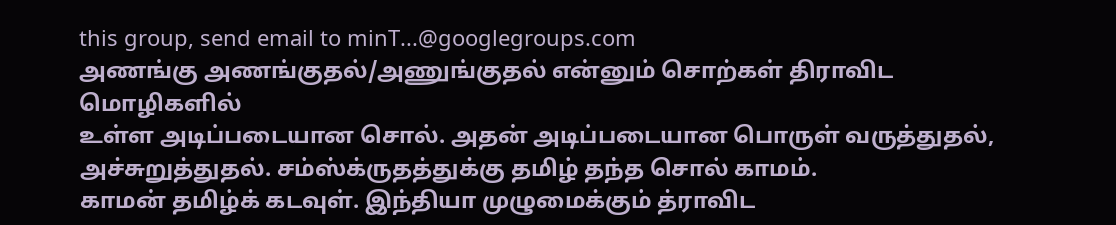this group, send email to minT...@googlegroups.com
அணங்கு அணங்குதல்/அணுங்குதல் என்னும் சொற்கள் திராவிட மொழிகளில்
உள்ள அடிப்படையான சொல். அதன் அடிப்படையான பொருள் வருத்துதல்,
அச்சுறுத்துதல். சம்ஸ்க்ருதத்துக்கு தமிழ் தந்த சொல் காமம்.
காமன் தமிழ்க் கடவுள். இந்தியா முழுமைக்கும் த்ராவிட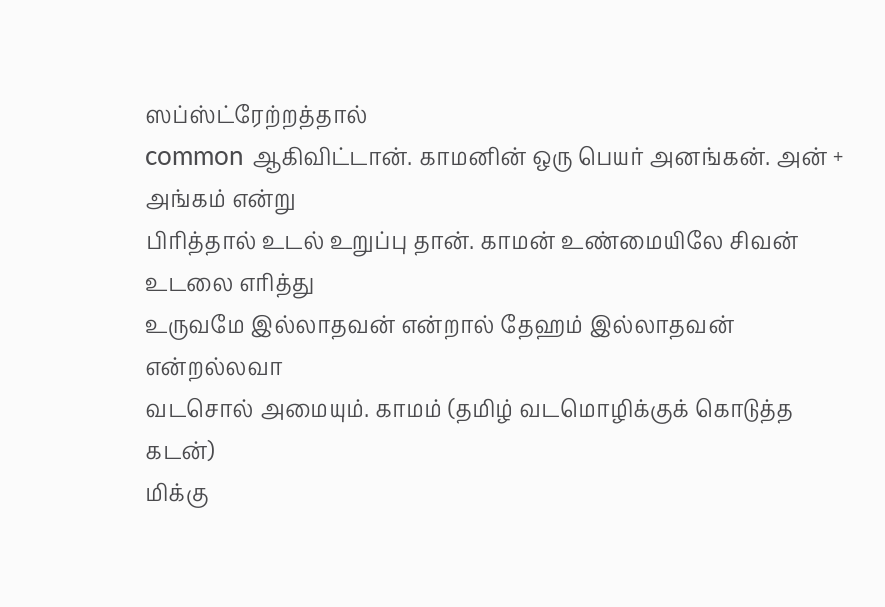ஸப்ஸ்ட்ரேற்றத்தால்
common ஆகிவிட்டான். காமனின் ஒரு பெயர் அனங்கன். அன் + அங்கம் என்று
பிரித்தால் உடல் உறுப்பு தான். காமன் உண்மையிலே சிவன் உடலை எரித்து
உருவமே இல்லாதவன் என்றால் தேஹம் இல்லாதவன் என்றல்லவா
வடசொல் அமையும். காமம் (தமிழ் வடமொழிக்குக் கொடுத்த கடன்)
மிக்கு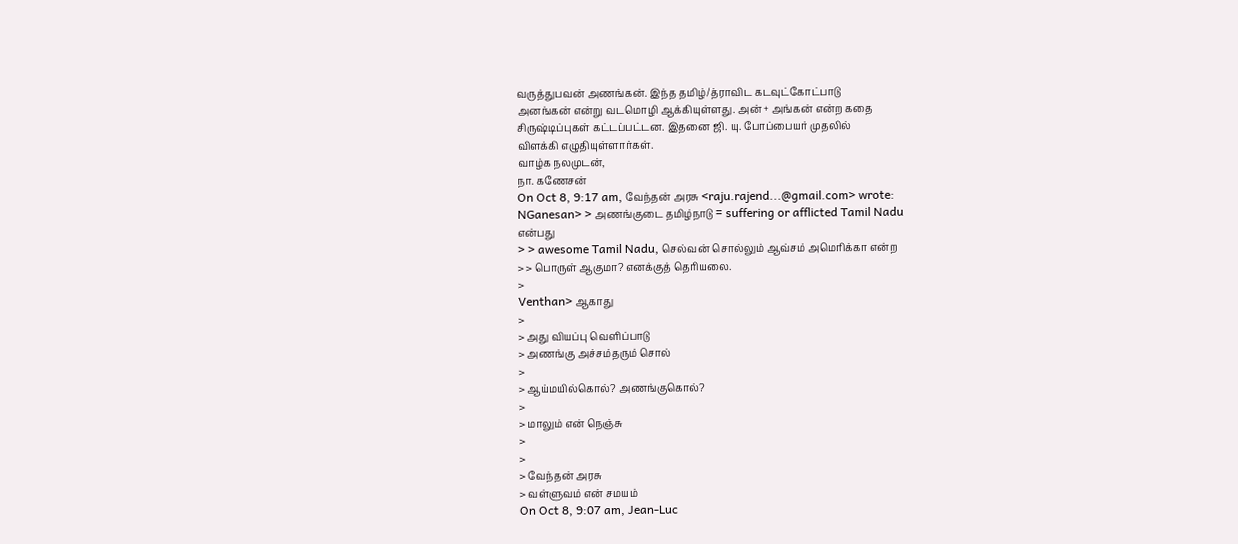வருத்துபவன் அணங்கன். இந்த தமிழ்/த்ராவிட கடவுட்கோட்பாடு
அனங்கன் என்று வடமொழி ஆக்கியுள்ளது. அன் + அங்கன் என்ற கதை
சிருஷ்டிப்புகள் கட்டப்பட்டன. இதனை ஜி. யு. போப்பையர் முதலில்
விளக்கி எழுதியுள்ளார்கள்.
வாழ்க நலமுடன்,
நா. கணேசன்
On Oct 8, 9:17 am, வேந்தன் அரசு <raju.rajend...@gmail.com> wrote:
NGanesan> > அணங்குடை தமிழ்நாடு = suffering or afflicted Tamil Nadu
என்பது
> > awesome Tamil Nadu, செல்வன் சொல்லும் ஆவ்சம் அமெரிக்கா என்ற
> > பொருள் ஆகுமா? எனக்குத் தெரியலை.
>
Venthan> ஆகாது
>
> அது வியப்பு வெளிப்பாடு
> அணங்கு அச்சம்தரும் சொல்
>
> ஆய்மயில்கொல்? அணங்குகொல்?
>
> மாலும் என் நெஞ்சு
>
>
> வேந்தன் அரசு
> வள்ளுவம் என் சமயம்
On Oct 8, 9:07 am, Jean-Luc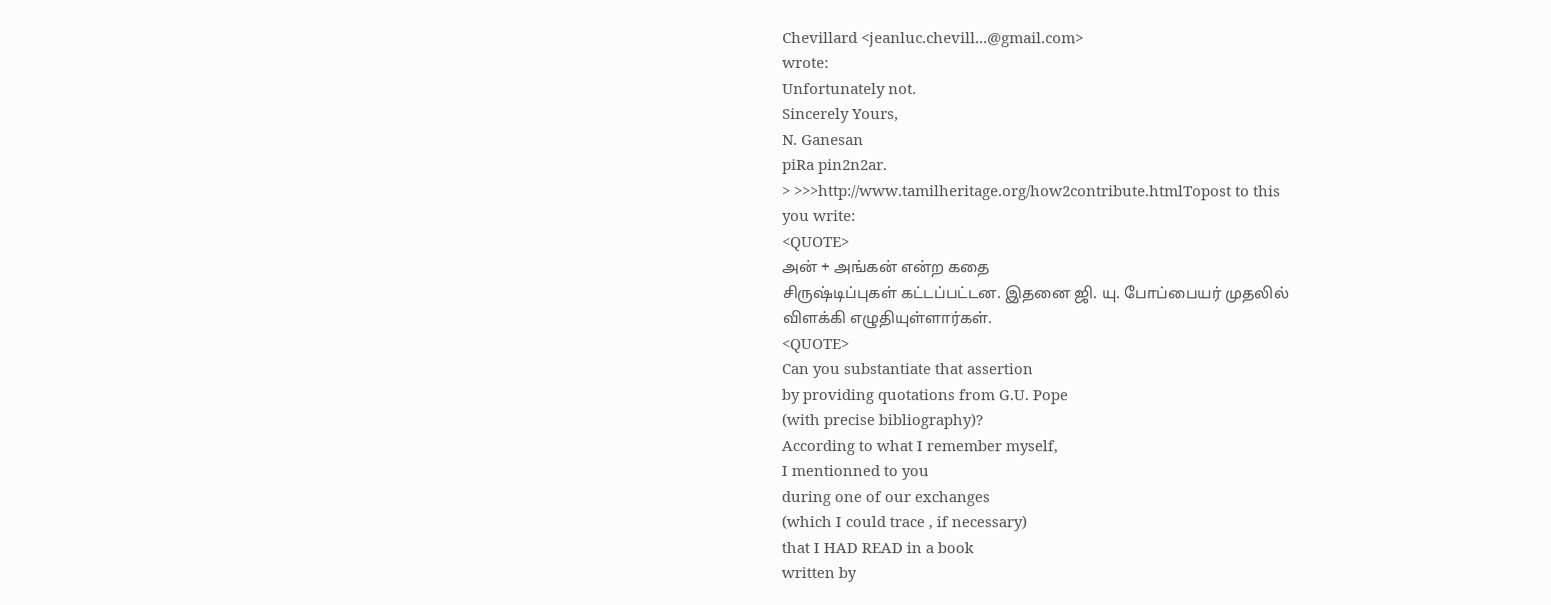Chevillard <jeanluc.chevill...@gmail.com>
wrote:
Unfortunately not.
Sincerely Yours,
N. Ganesan
piRa pin2n2ar.
> >>>http://www.tamilheritage.org/how2contribute.htmlTopost to this
you write:
<QUOTE>
அன் + அங்கன் என்ற கதை
சிருஷ்டிப்புகள் கட்டப்பட்டன. இதனை ஜி. யு. போப்பையர் முதலில்
விளக்கி எழுதியுள்ளார்கள்.
<QUOTE>
Can you substantiate that assertion
by providing quotations from G.U. Pope
(with precise bibliography)?
According to what I remember myself,
I mentionned to you
during one of our exchanges
(which I could trace , if necessary)
that I HAD READ in a book
written by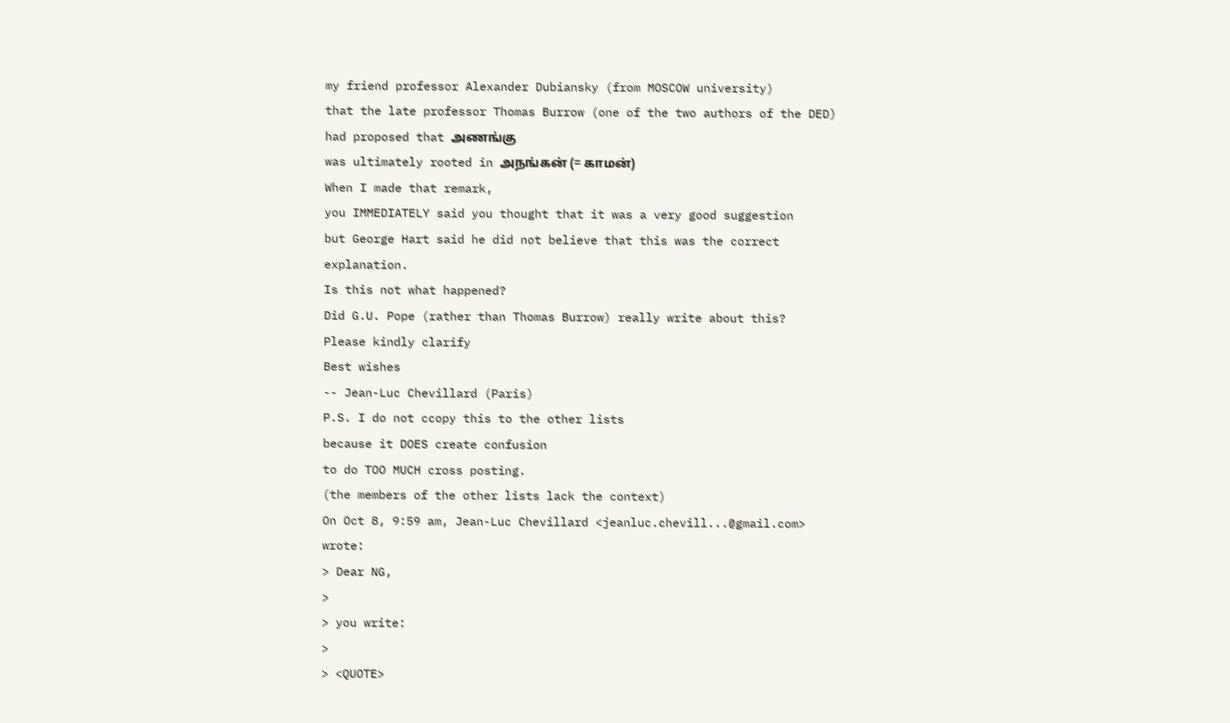my friend professor Alexander Dubiansky (from MOSCOW university)
that the late professor Thomas Burrow (one of the two authors of the DED)
had proposed that அணங்கு
was ultimately rooted in அநங்கன் (= காமன்)
When I made that remark,
you IMMEDIATELY said you thought that it was a very good suggestion
but George Hart said he did not believe that this was the correct
explanation.
Is this not what happened?
Did G.U. Pope (rather than Thomas Burrow) really write about this?
Please kindly clarify
Best wishes
-- Jean-Luc Chevillard (Paris)
P.S. I do not ccopy this to the other lists
because it DOES create confusion
to do TOO MUCH cross posting.
(the members of the other lists lack the context)
On Oct 8, 9:59 am, Jean-Luc Chevillard <jeanluc.chevill...@gmail.com>
wrote:
> Dear NG,
>
> you write:
>
> <QUOTE>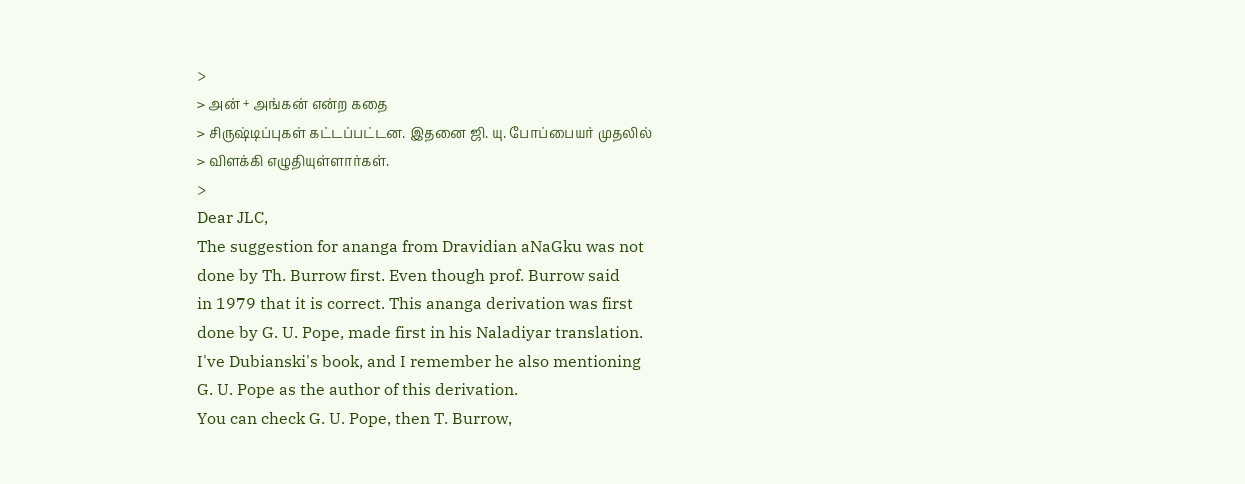>
> அன் + அங்கன் என்ற கதை
> சிருஷ்டிப்புகள் கட்டப்பட்டன. இதனை ஜி. யு. போப்பையர் முதலில்
> விளக்கி எழுதியுள்ளார்கள்.
>
Dear JLC,
The suggestion for ananga from Dravidian aNaGku was not
done by Th. Burrow first. Even though prof. Burrow said
in 1979 that it is correct. This ananga derivation was first
done by G. U. Pope, made first in his Naladiyar translation.
I've Dubianski's book, and I remember he also mentioning
G. U. Pope as the author of this derivation.
You can check G. U. Pope, then T. Burrow,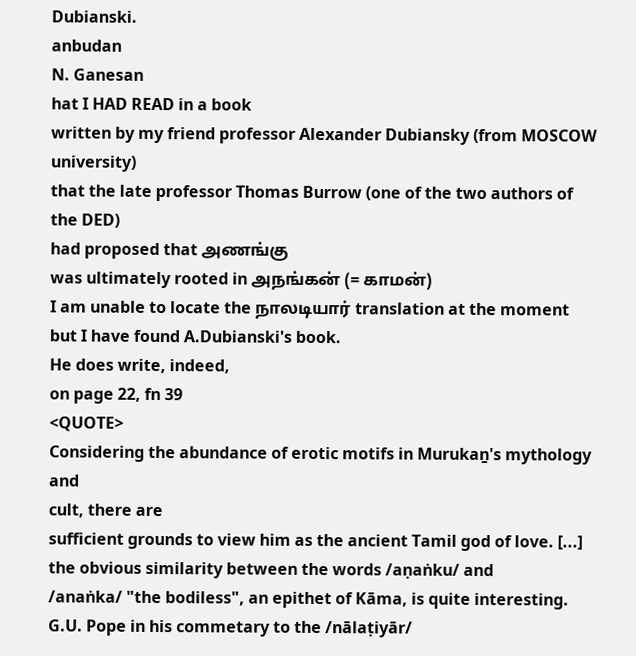Dubianski.
anbudan
N. Ganesan
hat I HAD READ in a book
written by my friend professor Alexander Dubiansky (from MOSCOW university)
that the late professor Thomas Burrow (one of the two authors of the DED)
had proposed that அணங்கு
was ultimately rooted in அநங்கன் (= காமன்)
I am unable to locate the நாலடியார் translation at the moment
but I have found A.Dubianski's book.
He does write, indeed,
on page 22, fn 39
<QUOTE>
Considering the abundance of erotic motifs in Murukaṉ's mythology and
cult, there are
sufficient grounds to view him as the ancient Tamil god of love. [...]
the obvious similarity between the words /aṇaṅku/ and
/anaṅka/ "the bodiless", an epithet of Kāma, is quite interesting.
G.U. Pope in his commetary to the /nālaṭiyār/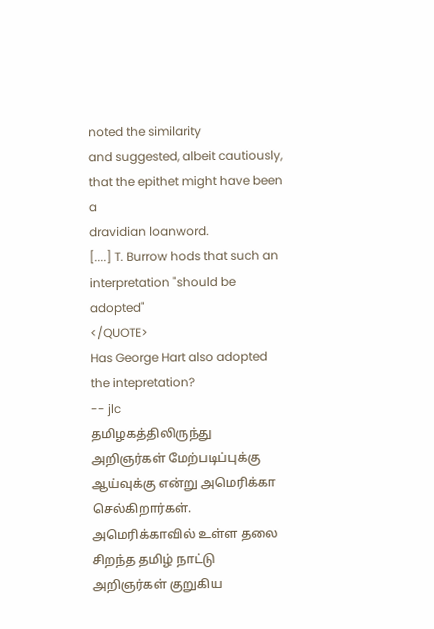noted the similarity
and suggested, albeit cautiously, that the epithet might have been a
dravidian loanword.
[....] T. Burrow hods that such an interpretation "should be adopted"
</QUOTE>
Has George Hart also adopted the intepretation?
-- jlc
தமிழகத்திலிருந்து அறிஞர்கள் மேற்படிப்புக்கு ஆய்வுக்கு என்று அமெரிக்கா செல்கிறார்கள்.
அமெரிக்காவில் உள்ள தலை சிறந்த தமிழ் நாட்டு அறிஞர்கள் குறுகிய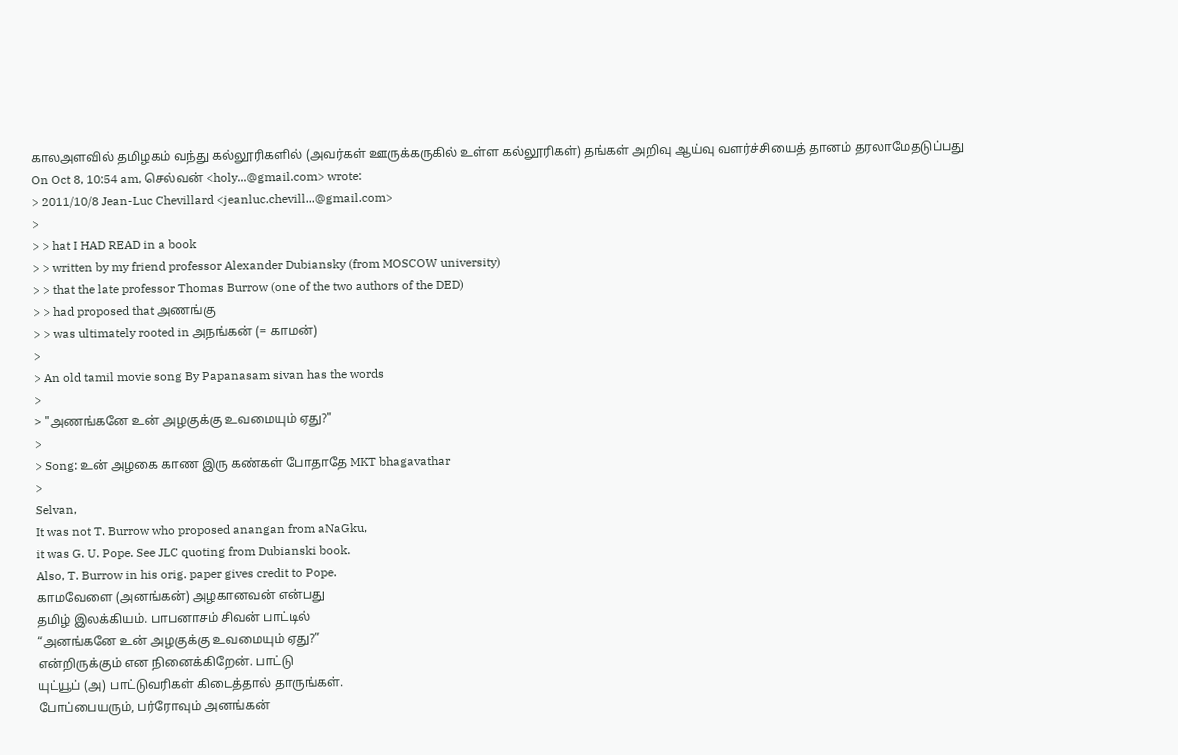காலஅளவில் தமிழகம் வந்து கல்லூரிகளில் (அவர்கள் ஊருக்கருகில் உள்ள கல்லூரிகள்) தங்கள் அறிவு ஆய்வு வளர்ச்சியைத் தானம் தரலாமேதடுப்பது
On Oct 8, 10:54 am, செல்வன் <holy...@gmail.com> wrote:
> 2011/10/8 Jean-Luc Chevillard <jeanluc.chevill...@gmail.com>
>
> > hat I HAD READ in a book
> > written by my friend professor Alexander Dubiansky (from MOSCOW university)
> > that the late professor Thomas Burrow (one of the two authors of the DED)
> > had proposed that அணங்கு
> > was ultimately rooted in அநங்கன் (= காமன்)
>
> An old tamil movie song By Papanasam sivan has the words
>
> "அணங்கனே உன் அழகுக்கு உவமையும் ஏது?"
>
> Song: உன் அழகை காண இரு கண்கள் போதாதே MKT bhagavathar
>
Selvan,
It was not T. Burrow who proposed anangan from aNaGku,
it was G. U. Pope. See JLC quoting from Dubianski book.
Also, T. Burrow in his orig. paper gives credit to Pope.
காமவேளை (அனங்கன்) அழகானவன் என்பது
தமிழ் இலக்கியம். பாபனாசம் சிவன் பாட்டில்
“அனங்கனே உன் அழகுக்கு உவமையும் ஏது?”
என்றிருக்கும் என நினைக்கிறேன். பாட்டு
யுட்யூப் (அ) பாட்டுவரிகள் கிடைத்தால் தாருங்கள்.
போப்பையரும், பர்ரோவும் அனங்கன்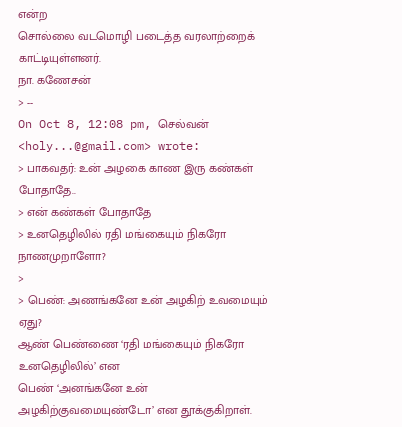என்ற
சொல்லை வடமொழி படைத்த வரலாற்றைக்
காட்டியுள்ளனர்.
நா. கணேசன்
> --
On Oct 8, 12:08 pm, செல்வன் <holy...@gmail.com> wrote:
> பாகவதர்: உன் அழகை காண இரு கண்கள் போதாதே..
> என் கண்கள் போதாதே
> உனதெழிலில் ரதி மங்கையும் நிகரோ நாணமுறாளோ?
>
> பெண்: அணங்கனே உன் அழகிற் உவமையும் ஏது?
ஆண் பெண்ணை ‘ரதி மங்கையும் நிகரோ உனதெழிலில்’ என
பெண் ‘அனங்கனே உன் அழகிற்குவமையுண்டோ’ என தூக்குகிறாள்.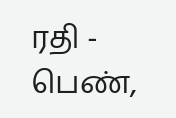ரதி - பெண்,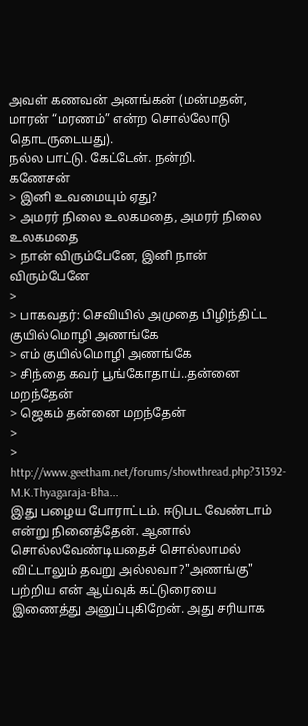அவள் கணவன் அனங்கன் (மன்மதன், மாரன் “மரணம்” என்ற சொல்லோடு
தொடருடையது).
நல்ல பாட்டு. கேட்டேன். நன்றி.
கணேசன்
> இனி உவமையும் ஏது?
> அமரர் நிலை உலகமதை, அமரர் நிலை உலகமதை
> நான் விரும்பேனே, இனி நான் விரும்பேனே
>
> பாகவதர்: செவியில் அமுதை பிழிந்திட்ட குயில்மொழி அணங்கே
> எம் குயில்மொழி அணங்கே
> சிந்தை கவர் பூங்கோதாய்..தன்னை மறந்தேன்
> ஜெகம் தன்னை மறந்தேன்
>
> http://www.geetham.net/forums/showthread.php?31392-M.K.Thyagaraja-Bha...
இது பழைய போராட்டம். ஈடுபட வேண்டாம் என்று நினைத்தேன். ஆனால் சொல்லவேண்டியதைச் சொல்லாமல் விட்டாலும் தவறு அல்லவா?"அணங்கு" பற்றிய என் ஆய்வுக் கட்டுரையை இணைத்து அனுப்புகிறேன். அது சரியாக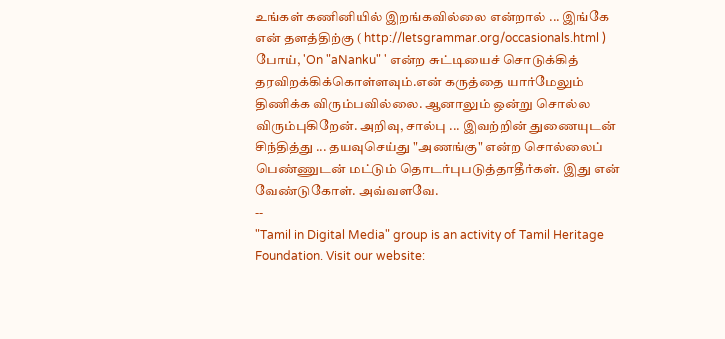உங்கள் கணினியில் இறங்கவில்லை என்றால் ... இங்கே என் தளத்திற்கு ( http://letsgrammar.org/occasionals.html ) போய், 'On "aNanku" ' என்ற சுட்டியைச் சொடுக்கித் தரவிறக்கிக்கொள்ளவும்.என் கருத்தை யார்மேலும் திணிக்க விரும்பவில்லை. ஆனாலும் ஒன்று சொல்ல விரும்புகிறேன். அறிவு, சால்பு ... இவற்றின் துணையுடன் சிந்தித்து ... தயவுசெய்து "அணங்கு" என்ற சொல்லைப் பெண்ணுடன் மட்டும் தொடர்புபடுத்தாதீர்கள். இது என் வேண்டுகோள். அவ்வளவே.
--
"Tamil in Digital Media" group is an activity of Tamil Heritage Foundation. Visit our website: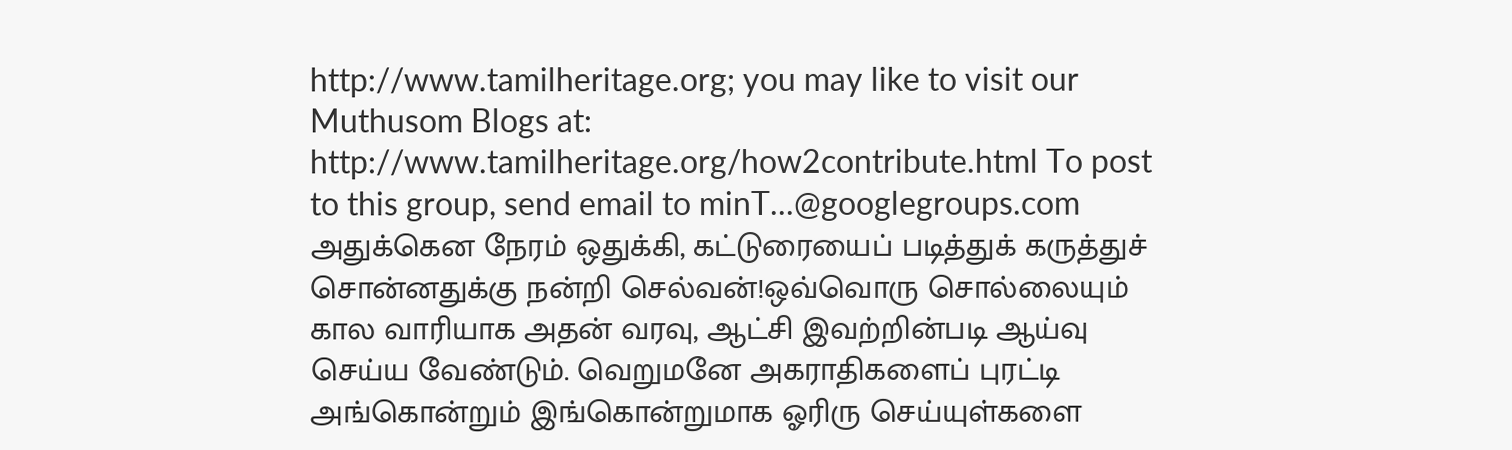http://www.tamilheritage.org; you may like to visit our Muthusom Blogs at: http://www.tamilheritage.org/how2contribute.html To post to this group, send email to minT...@googlegroups.com
அதுக்கென நேரம் ஒதுக்கி, கட்டுரையைப் படித்துக் கருத்துச் சொன்னதுக்கு நன்றி செல்வன்!ஒவ்வொரு சொல்லையும் கால வாரியாக அதன் வரவு, ஆட்சி இவற்றின்படி ஆய்வு செய்ய வேண்டும். வெறுமனே அகராதிகளைப் புரட்டி அங்கொன்றும் இங்கொன்றுமாக ஓரிரு செய்யுள்களை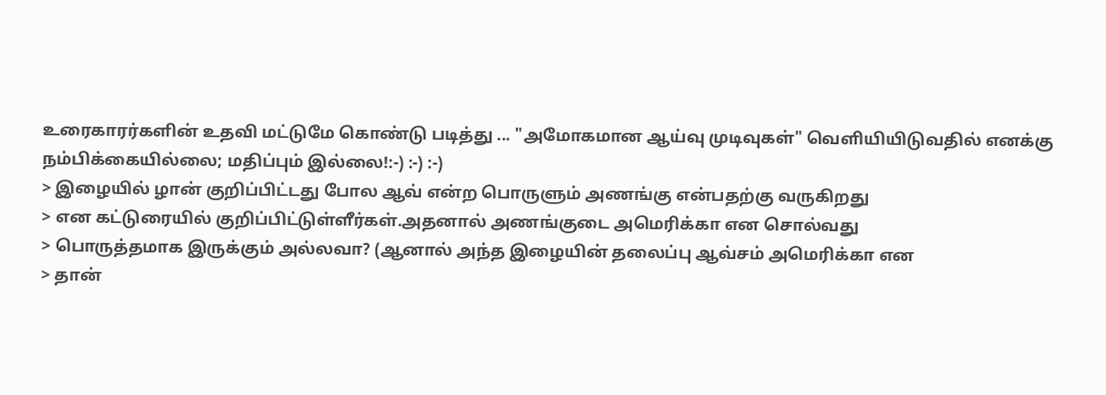உரைகாரர்களின் உதவி மட்டுமே கொண்டு படித்து ... "அமோகமான ஆய்வு முடிவுகள்" வெளியியிடுவதில் எனக்கு நம்பிக்கையில்லை; மதிப்பும் இல்லை!:-) :-) :-)
> இழையில் ழான் குறிப்பிட்டது போல ஆவ் என்ற பொருளும் அணங்கு என்பதற்கு வருகிறது
> என கட்டுரையில் குறிப்பிட்டுள்ளீர்கள்.அதனால் அணங்குடை அமெரிக்கா என சொல்வது
> பொருத்தமாக இருக்கும் அல்லவா? (ஆனால் அந்த இழையின் தலைப்பு ஆவ்சம் அமெரிக்கா என
> தான்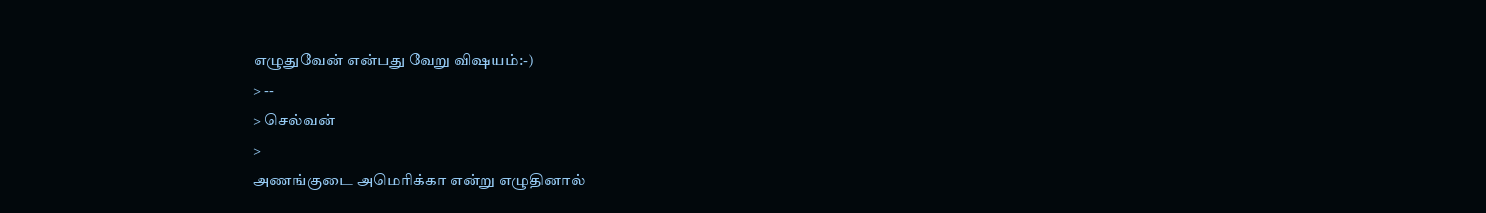எழுதுவேன் என்பது வேறு விஷயம்:-)
> --
> செல்வன்
>
அணங்குடை அமெரிக்கா என்று எழுதினால்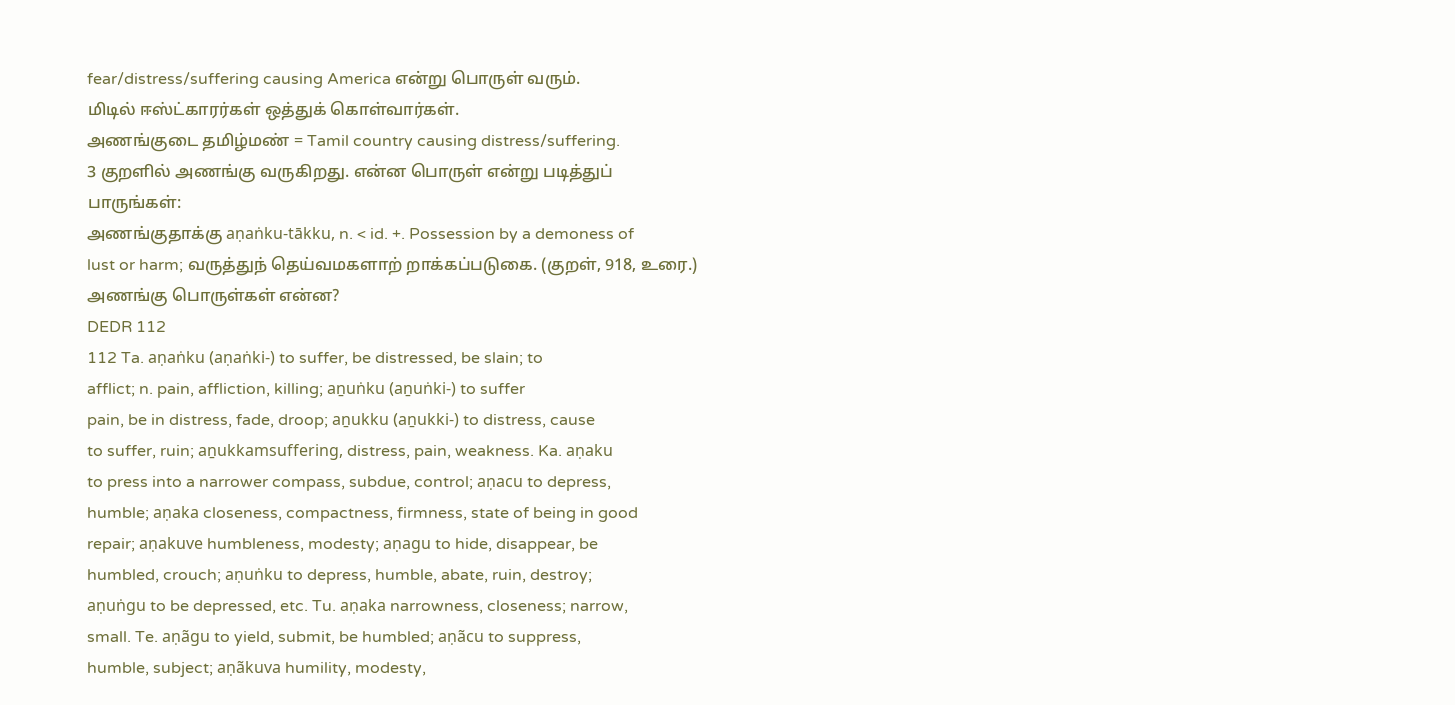fear/distress/suffering causing America என்று பொருள் வரும்.
மிடில் ஈஸ்ட்காரர்கள் ஒத்துக் கொள்வார்கள்.
அணங்குடை தமிழ்மண் = Tamil country causing distress/suffering.
3 குறளில் அணங்கு வருகிறது. என்ன பொருள் என்று படித்துப்
பாருங்கள்:
அணங்குதாக்கு aṇaṅku-tākku, n. < id. +. Possession by a demoness of
lust or harm; வருத்துந் தெய்வமகளாற் றாக்கப்படுகை. (குறள், 918, உரை.)
அணங்கு பொருள்கள் என்ன?
DEDR 112
112 Ta. aṇaṅku (aṇaṅki-) to suffer, be distressed, be slain; to
afflict; n. pain, affliction, killing; aṉuṅku (aṉuṅki-) to suffer
pain, be in distress, fade, droop; aṉukku (aṉukki-) to distress, cause
to suffer, ruin; aṉukkamsuffering, distress, pain, weakness. Ka. aṇaku
to press into a narrower compass, subdue, control; aṇacu to depress,
humble; aṇaka closeness, compactness, firmness, state of being in good
repair; aṇakuve humbleness, modesty; aṇagu to hide, disappear, be
humbled, crouch; aṇuṅku to depress, humble, abate, ruin, destroy;
aṇuṅgu to be depressed, etc. Tu. aṇaka narrowness, closeness; narrow,
small. Te. aṇãgu to yield, submit, be humbled; aṇãcu to suppress,
humble, subject; aṇãkuva humility, modesty,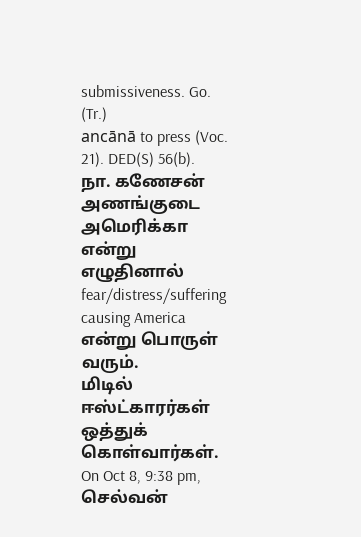submissiveness. Go. (Tr.)
ancānā to press (Voc. 21). DED(S) 56(b).
நா. கணேசன்
அணங்குடை அமெரிக்கா என்று எழுதினால்
fear/distress/suffering causing America என்று பொருள் வரும்.
மிடில் ஈஸ்ட்காரர்கள் ஒத்துக் கொள்வார்கள்.
On Oct 8, 9:38 pm, செல்வன்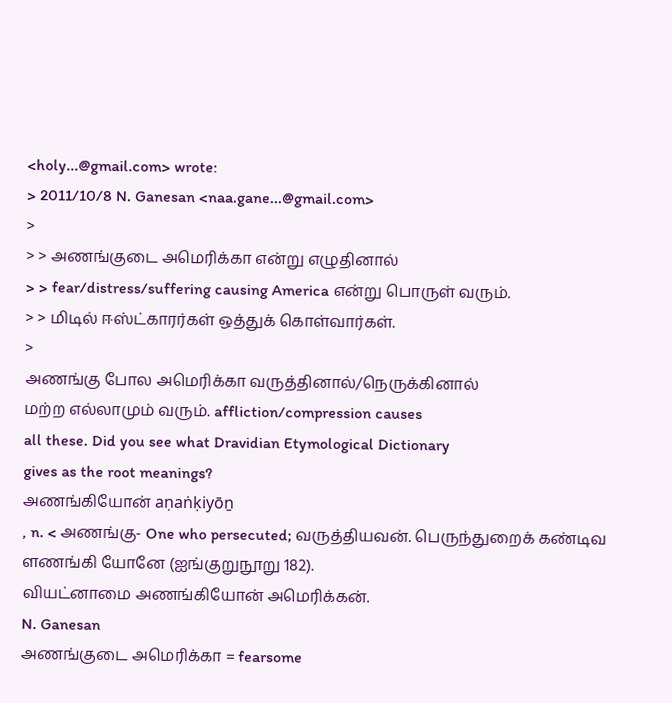<holy...@gmail.com> wrote:
> 2011/10/8 N. Ganesan <naa.gane...@gmail.com>
>
> > அணங்குடை அமெரிக்கா என்று எழுதினால்
> > fear/distress/suffering causing America என்று பொருள் வரும்.
> > மிடில் ஈஸ்ட்காரர்கள் ஒத்துக் கொள்வார்கள்.
>
அணங்கு போல அமெரிக்கா வருத்தினால்/நெருக்கினால்
மற்ற எல்லாமும் வரும். affliction/compression causes
all these. Did you see what Dravidian Etymological Dictionary
gives as the root meanings?
அணங்கியோன் aṇaṅḳiyōṉ
, n. < அணங்கு- One who persecuted; வருத்தியவன். பெருந்துறைக் கண்டிவ
ளணங்கி யோனே (ஐங்குறுநூறு 182).
வியட்னாமை அணங்கியோன் அமெரிக்கன்.
N. Ganesan
அணங்குடை அமெரிக்கா = fearsome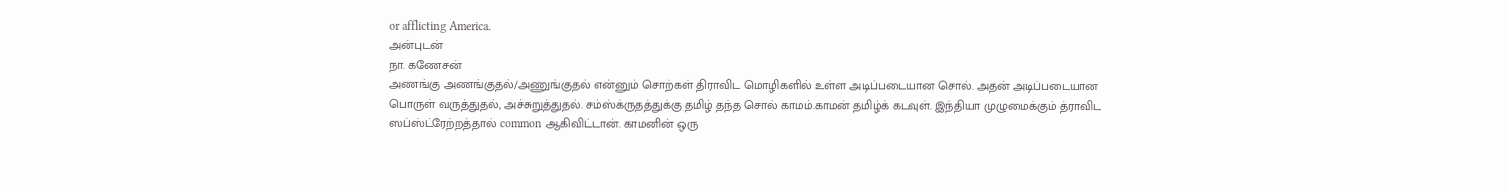or afflicting America.
அன்புடன்
நா. கணேசன்
அணங்கு அணங்குதல்/அணுங்குதல் என்னும் சொற்கள் திராவிட மொழிகளில் உள்ள அடிப்படையான சொல். அதன் அடிப்படையான பொருள் வருத்துதல், அச்சுறுத்துதல். சம்ஸ்க்ருதத்துக்கு தமிழ் தந்த சொல் காமம்.காமன் தமிழ்க் கடவுள். இந்தியா முழுமைக்கும் த்ராவிட ஸப்ஸ்ட்ரேற்றத்தால் common ஆகிவிட்டான். காமனின் ஒரு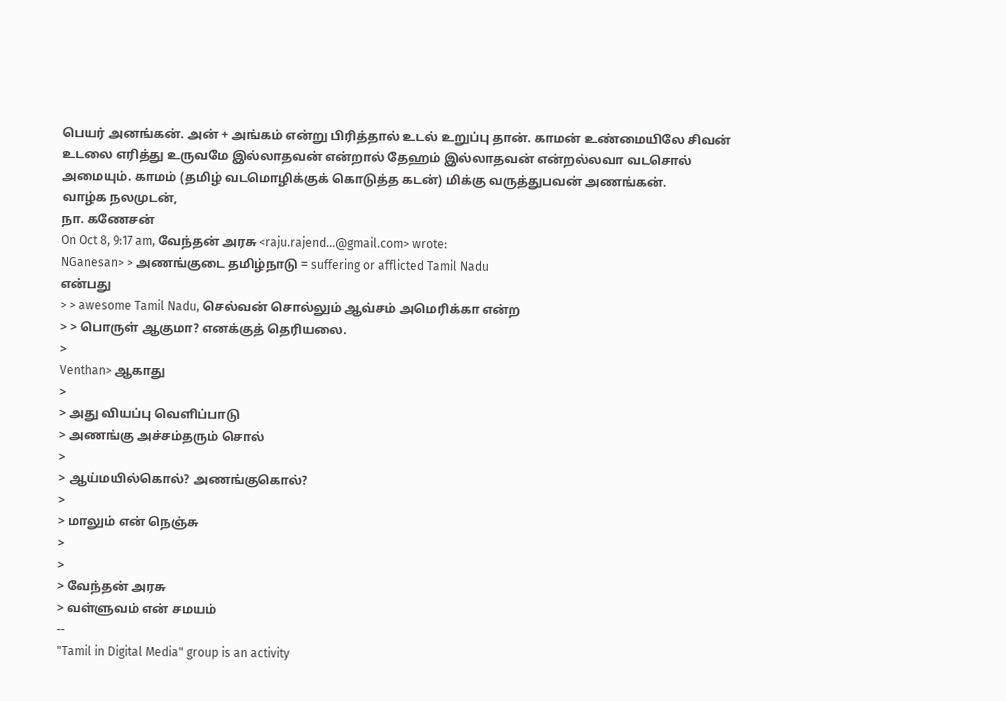பெயர் அனங்கன். அன் + அங்கம் என்று பிரித்தால் உடல் உறுப்பு தான். காமன் உண்மையிலே சிவன் உடலை எரித்து உருவமே இல்லாதவன் என்றால் தேஹம் இல்லாதவன் என்றல்லவா வடசொல் அமையும். காமம் (தமிழ் வடமொழிக்குக் கொடுத்த கடன்) மிக்கு வருத்துபவன் அணங்கன்.
வாழ்க நலமுடன்,
நா. கணேசன்
On Oct 8, 9:17 am, வேந்தன் அரசு <raju.rajend...@gmail.com> wrote:
NGanesan> > அணங்குடை தமிழ்நாடு = suffering or afflicted Tamil Nadu
என்பது
> > awesome Tamil Nadu, செல்வன் சொல்லும் ஆவ்சம் அமெரிக்கா என்ற
> > பொருள் ஆகுமா? எனக்குத் தெரியலை.
>
Venthan> ஆகாது
>
> அது வியப்பு வெளிப்பாடு
> அணங்கு அச்சம்தரும் சொல்
>
> ஆய்மயில்கொல்? அணங்குகொல்?
>
> மாலும் என் நெஞ்சு
>
>
> வேந்தன் அரசு
> வள்ளுவம் என் சமயம்
--
"Tamil in Digital Media" group is an activity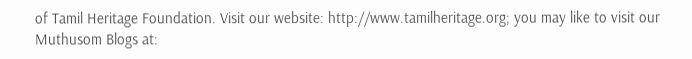of Tamil Heritage Foundation. Visit our website: http://www.tamilheritage.org; you may like to visit our Muthusom Blogs at: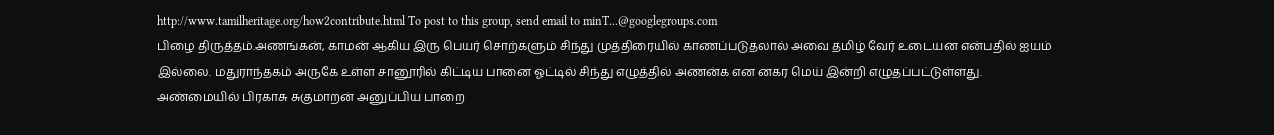http://www.tamilheritage.org/how2contribute.html To post to this group, send email to minT...@googlegroups.com
பிழை திருத்தம்.அணங்கன், காமன் ஆகிய இரு பெயர் சொற்களும் சிந்து முத்திரையில் காணப்படுதலால் அவை தமிழ் வேர் உடையன என்பதில் ஐயம் இல்லை. மதுராந்தகம் அருகே உள்ள சானூரில் கிட்டிய பானை ஓட்டில் சிந்து எழுத்தில் அணன்க என னகர மெய் இன்றி எழுதப்பட்டுள்ளது. அண்மையில் பிரகாசு சுகுமாறன் அனுப்பிய பாறை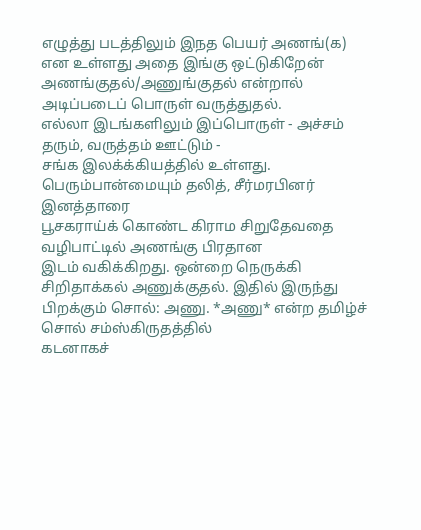எழுத்து படத்திலும் இநத பெயர் அணங்(க) என உள்ளது அதை இங்கு ஒட்டுகிறேன்
அணங்குதல்/அணுங்குதல் என்றால் அடிப்படைப் பொருள் வருத்துதல்.
எல்லா இடங்களிலும் இப்பொருள் - அச்சம் தரும், வருத்தம் ஊட்டும் -
சங்க இலக்க்கியத்தில் உள்ளது. பெரும்பான்மையும் தலித், சீர்மரபினர்
இனத்தாரை
பூசகராய்க் கொண்ட கிராம சிறுதேவதை வழிபாட்டில் அணங்கு பிரதான
இடம் வகிக்கிறது. ஒன்றை நெருக்கி சிறிதாக்கல் அணுக்குதல். இதில் இருந்து
பிறக்கும் சொல்: அணு. *அணு* என்ற தமிழ்ச் சொல் சம்ஸ்கிருதத்தில்
கடனாகச்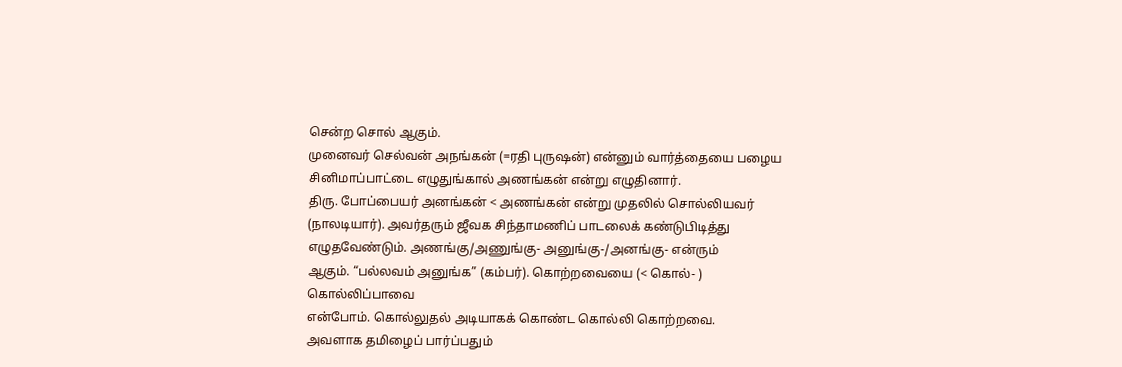சென்ற சொல் ஆகும்.
முனைவர் செல்வன் அநங்கன் (=ரதி புருஷன்) என்னும் வார்த்தையை பழைய
சினிமாப்பாட்டை எழுதுங்கால் அணங்கன் என்று எழுதினார்.
திரு. போப்பையர் அனங்கன் < அணங்கன் என்று முதலில் சொல்லியவர்
(நாலடியார்). அவர்தரும் ஜீவக சிந்தாமணிப் பாடலைக் கண்டுபிடித்து
எழுதவேண்டும். அணங்கு/அணுங்கு- அனுங்கு-/அனங்கு- என்ரும்
ஆகும். “பல்லவம் அனுங்க” (கம்பர்). கொற்றவையை (< கொல்- ) கொல்லிப்பாவை
என்போம். கொல்லுதல் அடியாகக் கொண்ட கொல்லி கொற்றவை.
அவளாக தமிழைப் பார்ப்பதும்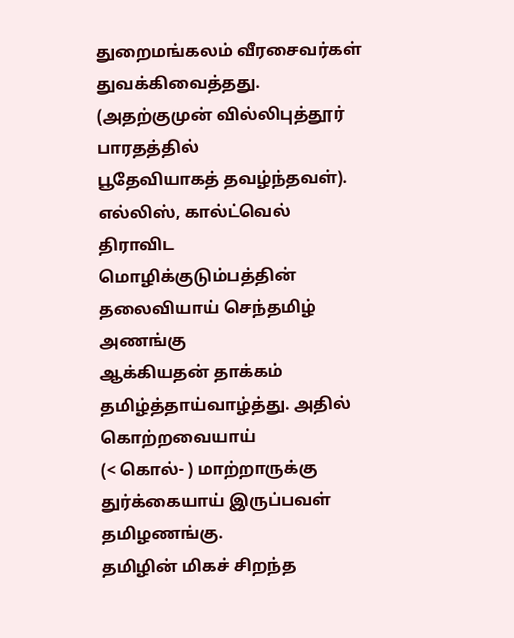துறைமங்கலம் வீரசைவர்கள்
துவக்கிவைத்தது. (அதற்குமுன் வில்லிபுத்தூர் பாரதத்தில்
பூதேவியாகத் தவழ்ந்தவள்). எல்லிஸ், கால்ட்வெல் திராவிட
மொழிக்குடும்பத்தின் தலைவியாய் செந்தமிழ் அணங்கு
ஆக்கியதன் தாக்கம் தமிழ்த்தாய்வாழ்த்து. அதில் கொற்றவையாய்
(< கொல்- ) மாற்றாருக்கு துர்க்கையாய் இருப்பவள் தமிழணங்கு.
தமிழின் மிகச் சிறந்த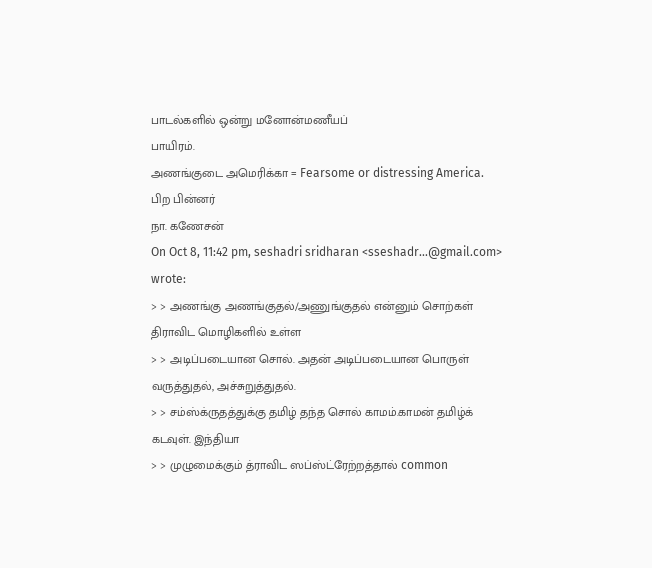பாடல்களில் ஒன்று மனோன்மணீயப்
பாயிரம்.
அணங்குடை அமெரிக்கா = Fearsome or distressing America.
பிற பின்னர்
நா. கணேசன்
On Oct 8, 11:42 pm, seshadri sridharan <sseshadr...@gmail.com> wrote:
> > அணங்கு அணங்குதல்/அணுங்குதல் என்னும் சொற்கள் திராவிட மொழிகளில் உள்ள
> > அடிப்படையான சொல். அதன் அடிப்படையான பொருள் வருத்துதல், அச்சுறுத்துதல்.
> > சம்ஸ்க்ருதத்துக்கு தமிழ் தந்த சொல் காமம்.காமன் தமிழ்க் கடவுள். இந்தியா
> > முழுமைக்கும் த்ராவிட ஸப்ஸ்ட்ரேற்றத்தால் common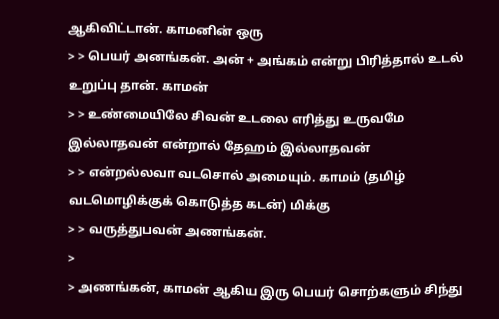ஆகிவிட்டான். காமனின் ஒரு
> > பெயர் அனங்கன். அன் + அங்கம் என்று பிரித்தால் உடல் உறுப்பு தான். காமன்
> > உண்மையிலே சிவன் உடலை எரித்து உருவமே இல்லாதவன் என்றால் தேஹம் இல்லாதவன்
> > என்றல்லவா வடசொல் அமையும். காமம் (தமிழ் வடமொழிக்குக் கொடுத்த கடன்) மிக்கு
> > வருத்துபவன் அணங்கன்.
>
> அணங்கன், காமன் ஆகிய இரு பெயர் சொற்களும் சிந்து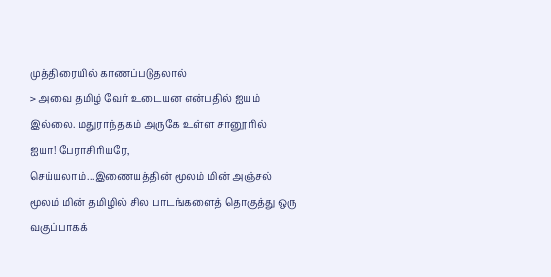முத்திரையில் காணப்படுதலால்
> அவை தமிழ் வேர் உடையன என்பதில் ஐயம் இல்லை. மதுராந்தகம் அருகே உள்ள சானூரில்
ஐயா! பேராசிரியரே,
செய்யலாம்...இணையத்தின் மூலம் மின் அஞ்சல் மூலம் மின் தமிழில் சில பாடங்களைத் தொகுத்து ஒரு வகுப்பாகக்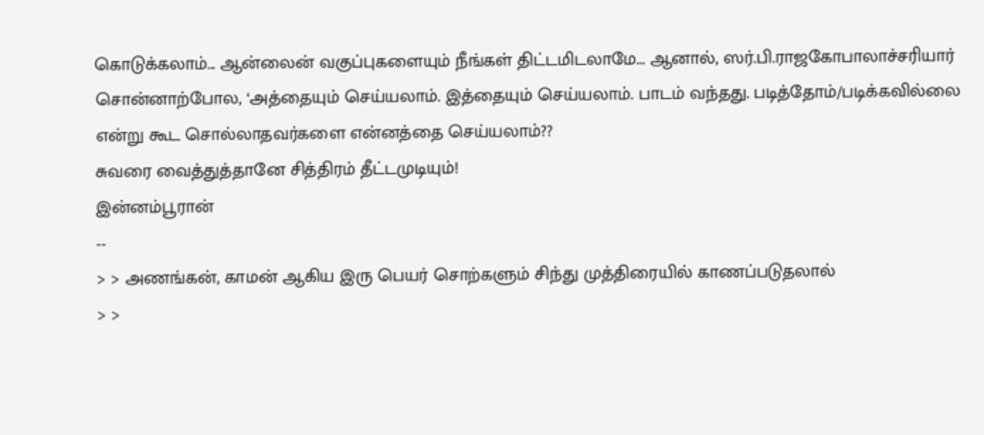கொடுக்கலாம்... ஆன்லைன் வகுப்புகளையும் நீங்கள் திட்டமிடலாமே... ஆனால், ஸர்.பி.ராஜகோபாலாச்சரியார் சொன்னாற்போல, ‘அத்தையும் செய்யலாம். இத்தையும் செய்யலாம். பாடம் வந்தது. படித்தோம்/படிக்கவில்லை என்று கூட சொல்லாதவர்களை என்னத்தை செய்யலாம்??
சுவரை வைத்துத்தானே சித்திரம் தீட்டமுடியும்!
இன்னம்பூரான்
--
> > அணங்கன், காமன் ஆகிய இரு பெயர் சொற்களும் சிந்து முத்திரையில் காணப்படுதலால்
> >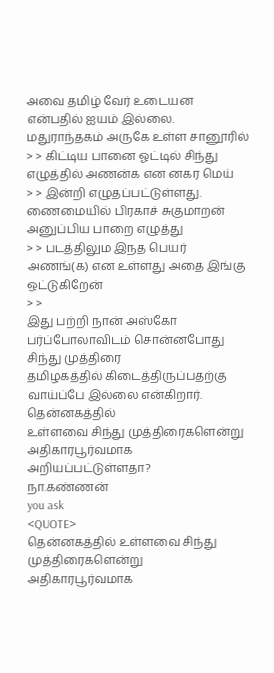அவை தமிழ் வேர் உடையன என்பதில் ஐயம் இல்லை. மதுராந்தகம் அருகே உள்ள சானூரில்
> > கிட்டிய பானை ஓட்டில் சிந்து எழுத்தில் அணன்க என னகர மெய்
> > இன்றி எழுதப்பட்டுள்ளது. ணைமையில் பிரகாச் சுகுமாறன் அனுப்பிய பாறை எழுத்து
> > படத்திலும இநத பெயர் அணங்(க) என உள்ளது அதை இங்கு ஒட்டுகிறேன்
> >
இது பற்றி நான் அஸ்கோ பர்ப்போலாவிடம் சொன்னபோது சிந்து முத்திரை
தமிழகத்தில் கிடைத்திருப்பதற்கு வாய்ப்பே இல்லை என்கிறார். தென்னகத்தில்
உள்ளவை சிந்து முத்திரைகளென்று அதிகாரபூர்வமாக அறியப்பட்டுள்ளதா?
நா.கண்ணன்
you ask
<QUOTE>
தென்னகத்தில் உள்ளவை சிந்து முத்திரைகளென்று அதிகாரபூர்வமாக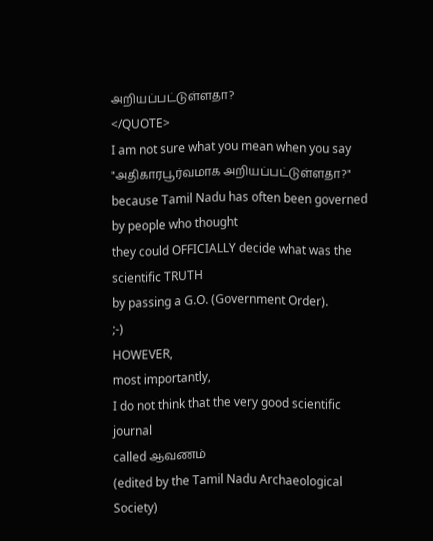அறியப்பட்டுள்ளதா?
</QUOTE>
I am not sure what you mean when you say
"அதிகாரபூர்வமாக அறியப்பட்டுள்ளதா?"
because Tamil Nadu has often been governed by people who thought
they could OFFICIALLY decide what was the scientific TRUTH
by passing a G.O. (Government Order).
;-)
HOWEVER,
most importantly,
I do not think that the very good scientific journal
called ஆவணம்
(edited by the Tamil Nadu Archaeological Society)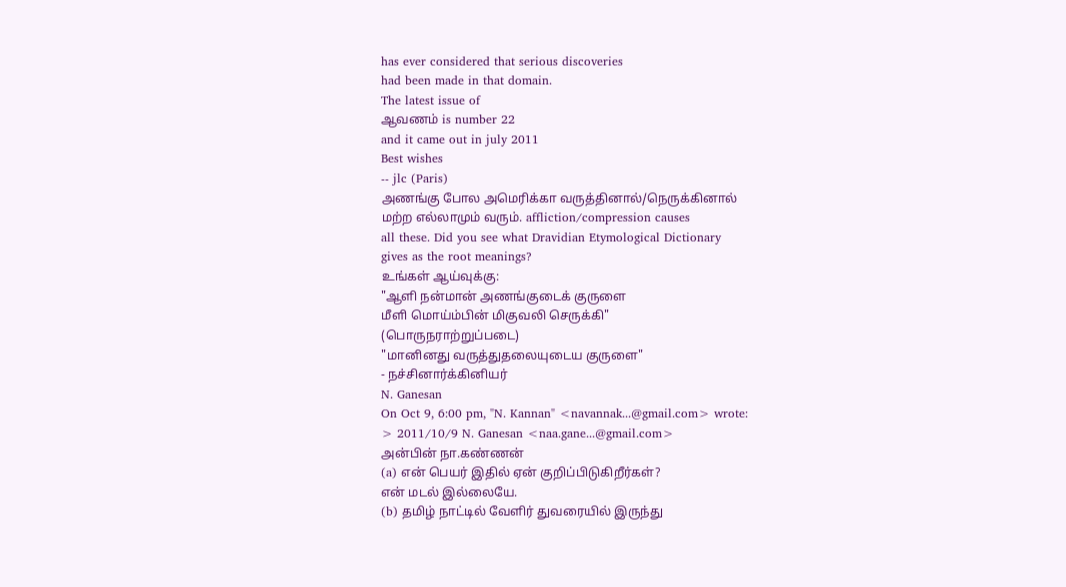has ever considered that serious discoveries
had been made in that domain.
The latest issue of
ஆவணம் is number 22
and it came out in july 2011
Best wishes
-- jlc (Paris)
அணங்கு போல அமெரிக்கா வருத்தினால்/நெருக்கினால்
மற்ற எல்லாமும் வரும். affliction/compression causes
all these. Did you see what Dravidian Etymological Dictionary
gives as the root meanings?
உங்கள் ஆய்வுக்கு:
"ஆளி நன்மான் அணங்குடைக் குருளை
மீளி மொய்ம்பின் மிகுவலி செருக்கி"
(பொருநராற்றுப்படை)
"மானினது வருத்துதலையுடைய குருளை"
- நச்சினார்க்கினியர்
N. Ganesan
On Oct 9, 6:00 pm, "N. Kannan" <navannak...@gmail.com> wrote:
> 2011/10/9 N. Ganesan <naa.gane...@gmail.com>
அன்பின் நா.கண்ணன்
(a) என் பெயர் இதில் ஏன் குறிப்பிடுகிறீர்கள்?
என் மடல் இல்லையே.
(b) தமிழ் நாட்டில் வேளிர் துவரையில் இருந்து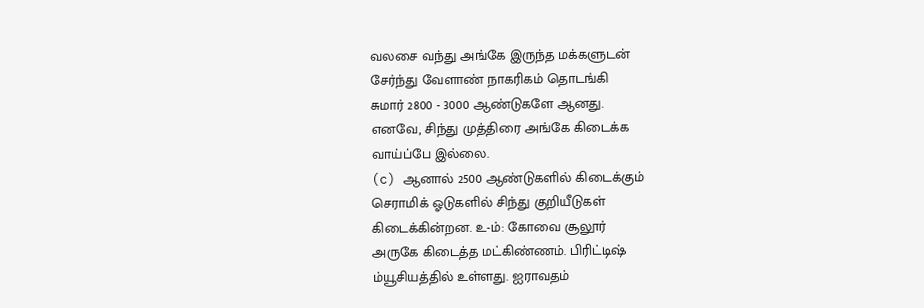வலசை வந்து அங்கே இருந்த மக்களுடன்
சேர்ந்து வேளாண் நாகரிகம் தொடங்கி
சுமார் 2800 - 3000 ஆண்டுகளே ஆனது.
எனவே, சிந்து முத்திரை அங்கே கிடைக்க
வாய்ப்பே இல்லை.
(c) ஆனால் 2500 ஆண்டுகளில் கிடைக்கும்
செராமிக் ஓடுகளில் சிந்து குறியீடுகள்
கிடைக்கின்றன. உ-ம்: கோவை சூலூர்
அருகே கிடைத்த மட்கிண்ணம். பிரிட்டிஷ்
ம்யூசியத்தில் உள்ளது. ஐராவதம்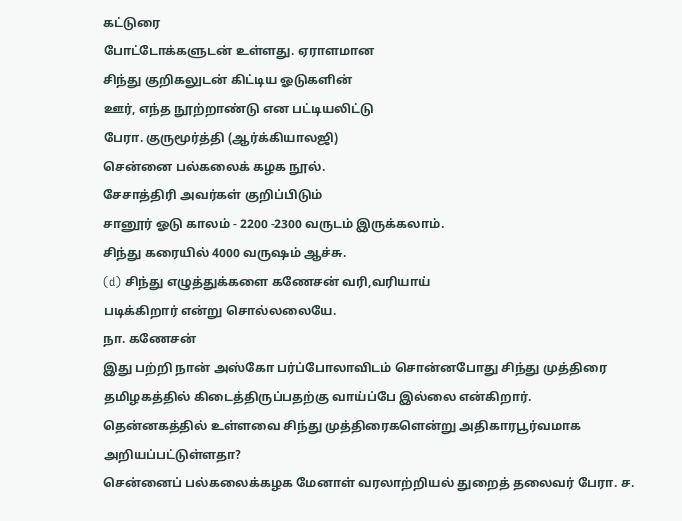கட்டுரை
போட்டோக்களுடன் உள்ளது. ஏராளமான
சிந்து குறிகலுடன் கிட்டிய ஓடுகளின்
ஊர், எந்த நூற்றாண்டு என பட்டியலிட்டு
பேரா. குருமூர்த்தி (ஆர்க்கியாலஜி)
சென்னை பல்கலைக் கழக நூல்.
சேசாத்திரி அவர்கள் குறிப்பிடும்
சானூர் ஓடு காலம் - 2200 -2300 வருடம் இருக்கலாம்.
சிந்து கரையில் 4000 வருஷம் ஆச்சு.
(d) சிந்து எழுத்துக்களை கணேசன் வரி,வரியாய்
படிக்கிறார் என்று சொல்லலையே.
நா. கணேசன்
இது பற்றி நான் அஸ்கோ பர்ப்போலாவிடம் சொன்னபோது சிந்து முத்திரை தமிழகத்தில் கிடைத்திருப்பதற்கு வாய்ப்பே இல்லை என்கிறார். தென்னகத்தில் உள்ளவை சிந்து முத்திரைகளென்று அதிகாரபூர்வமாக அறியப்பட்டுள்ளதா?
சென்னைப் பல்கலைக்கழக மேனாள் வரலாற்றியல் துறைத் தலைவர் பேரா. ச.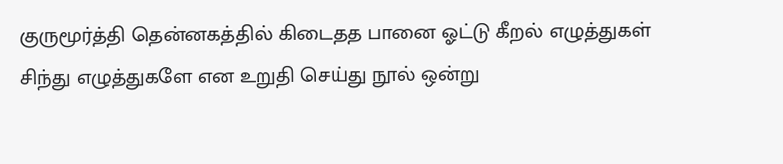குருமூர்த்தி தென்னகத்தில் கிடைதத பானை ஓட்டு கீறல் எழுத்துகள் சிந்து எழுத்துகளே என உறுதி செய்து நூல் ஒன்று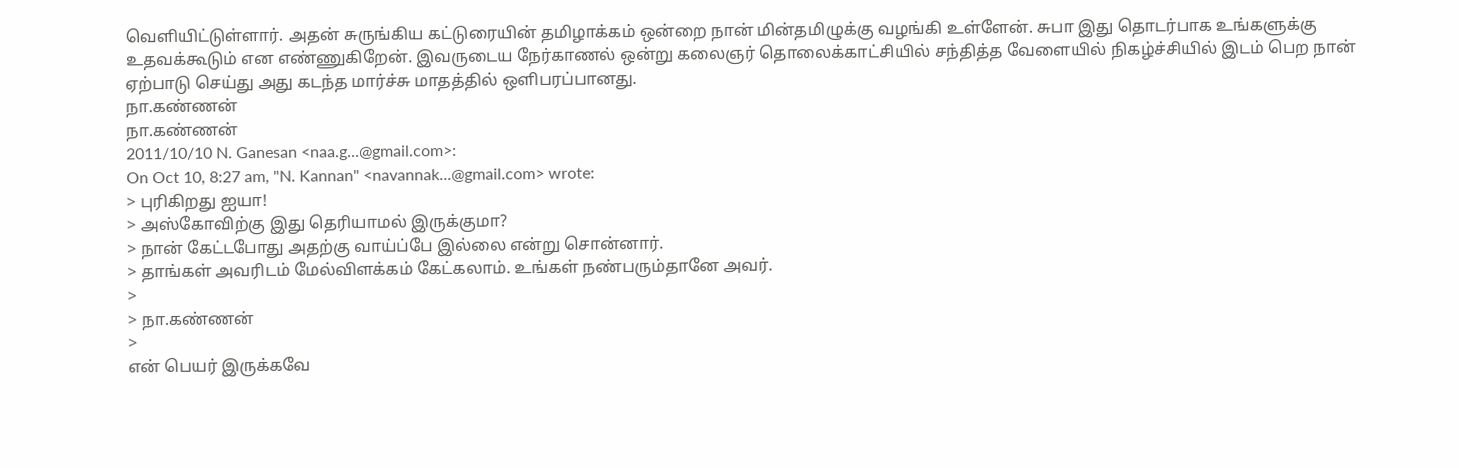வெளியிட்டுள்ளார். அதன் சுருங்கிய கட்டுரையின் தமிழாக்கம் ஒன்றை நான் மின்தமிழுக்கு வழங்கி உள்ளேன். சுபா இது தொடர்பாக உங்களுக்கு உதவக்கூடும் என எண்ணுகிறேன். இவருடைய நேர்காணல் ஒன்று கலைஞர் தொலைக்காட்சியில் சந்தித்த வேளையில் நிகழ்ச்சியில் இடம் பெற நான் ஏற்பாடு செய்து அது கடந்த மார்ச்சு மாதத்தில் ஒளிபரப்பானது.
நா.கண்ணன்
நா.கண்ணன்
2011/10/10 N. Ganesan <naa.g...@gmail.com>:
On Oct 10, 8:27 am, "N. Kannan" <navannak...@gmail.com> wrote:
> புரிகிறது ஐயா!
> அஸ்கோவிற்கு இது தெரியாமல் இருக்குமா?
> நான் கேட்டபோது அதற்கு வாய்ப்பே இல்லை என்று சொன்னார்.
> தாங்கள் அவரிடம் மேல்விளக்கம் கேட்கலாம். உங்கள் நண்பரும்தானே அவர்.
>
> நா.கண்ணன்
>
என் பெயர் இருக்கவே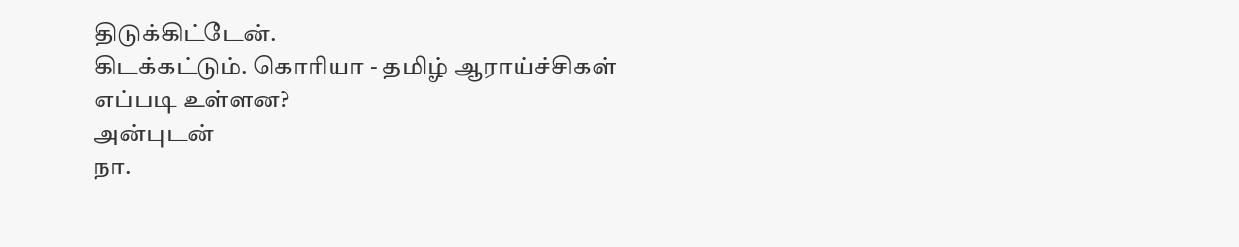திடுக்கிட்டேன்.
கிடக்கட்டும். கொரியா - தமிழ் ஆராய்ச்சிகள் எப்படி உள்ளன?
அன்புடன்
நா.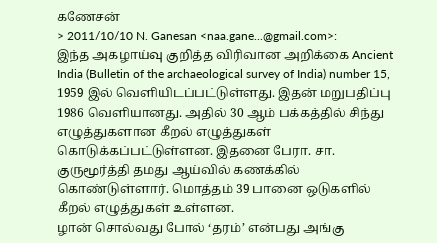கணேசன்
> 2011/10/10 N. Ganesan <naa.gane...@gmail.com>:
இந்த அகழாய்வு குறித்த விரிவான அறிக்கை Ancient India (Bulletin of the archaeological survey of India) number 15, 1959 இல் வெளியிடப்பட்டுள்ளது. இதன் மறுபதிப்பு 1986 வெளியானது. அதில் 30 ஆம் பக்கத்தில் சிந்து எழுத்துகளான கீறல் எழுத்துகள் கொடுக்கப்பட்டுள்ளன. இதனை பேரா. சா. குருமூர்த்தி தமது ஆய்வில் கணக்கில் கொண்டுள்ளார். மொத்தம் 39 பானை ஒடுகளில் கீறல் எழுத்துகள் உள்ளன.
ழான் சொல்வது போல் ‘தரம்’ என்பது அங்கு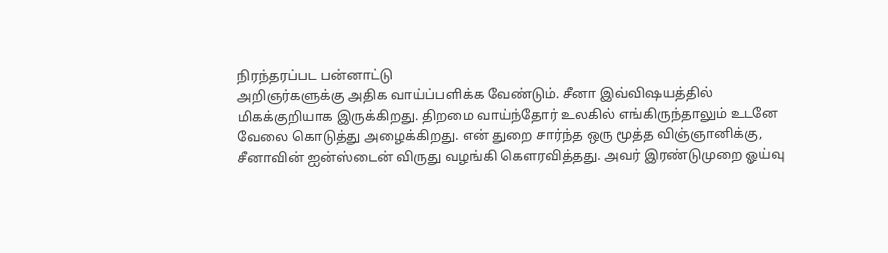நிரந்தரப்பட பன்னாட்டு
அறிஞர்களுக்கு அதிக வாய்ப்பளிக்க வேண்டும். சீனா இவ்விஷயத்தில்
மிகக்குறியாக இருக்கிறது. திறமை வாய்ந்தோர் உலகில் எங்கிருந்தாலும் உடனே
வேலை கொடுத்து அழைக்கிறது. என் துறை சார்ந்த ஒரு மூத்த விஞ்ஞானிக்கு,
சீனாவின் ஐன்ஸ்டைன் விருது வழங்கி கௌரவித்தது. அவர் இரண்டுமுறை ஓய்வு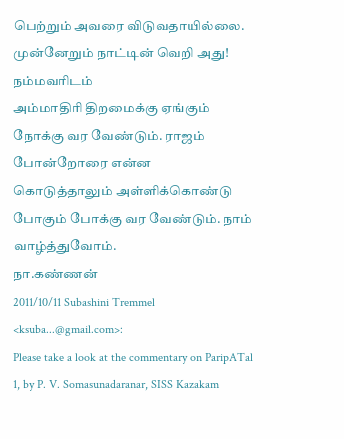பெற்றும் அவரை விடுவதாயில்லை. முன்னேறும் நாட்டின் வெறி அது! நம்மவரிடம்
அம்மாதிரி திறமைக்கு ஏங்கும் நோக்கு வர வேண்டும். ராஜம் போன்றோரை என்ன
கொடுத்தாலும் அள்ளிக்கொண்டு போகும் போக்கு வர வேண்டும். நாம்
வாழ்த்துவோம்.
நா.கண்ணன்
2011/10/11 Subashini Tremmel <ksuba...@gmail.com>:
Please take a look at the commentary on ParipATal 1, by P. V. Somasunadaranar, SISS Kazakam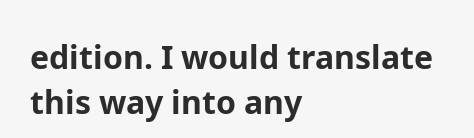edition. I would translate this way into any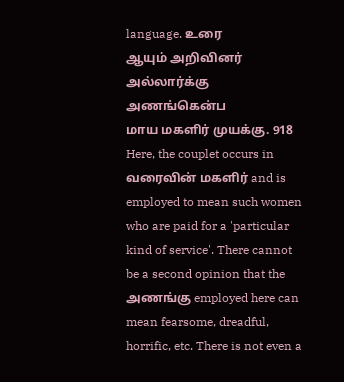language. உரை
ஆயும் அறிவினர் அல்லார்க்கு அணங்கென்ப
மாய மகளிர் முயக்கு. 918
Here, the couplet occurs in வரைவின் மகளிர் and is employed to mean such women who are paid for a 'particular kind of service'. There cannot be a second opinion that the அணங்கு employed here can mean fearsome, dreadful, horrific, etc. There is not even a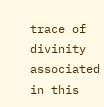trace of divinity associated in this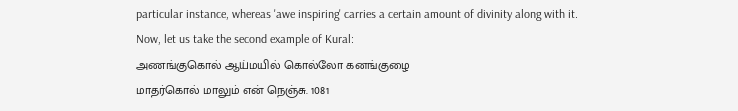particular instance, whereas 'awe inspiring' carries a certain amount of divinity along with it.
Now, let us take the second example of Kural:
அணங்குகொல் ஆய்மயில் கொல்லோ கனங்குழை
மாதர்கொல் மாலும் என் நெஞ்சு. 1081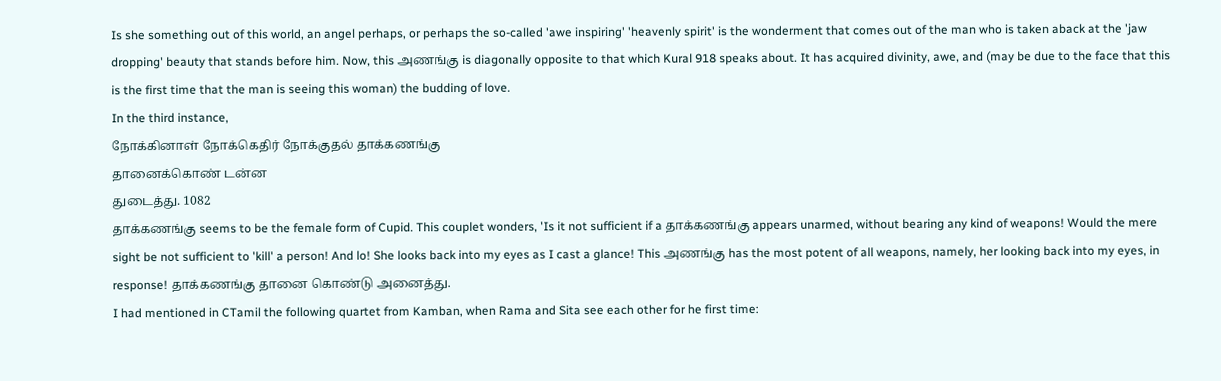Is she something out of this world, an angel perhaps, or perhaps the so-called 'awe inspiring' 'heavenly spirit' is the wonderment that comes out of the man who is taken aback at the 'jaw dropping' beauty that stands before him. Now, this அணங்கு is diagonally opposite to that which Kural 918 speaks about. It has acquired divinity, awe, and (may be due to the face that this is the first time that the man is seeing this woman) the budding of love.
In the third instance,
நோக்கினாள் நோக்கெதிர் நோக்குதல் தாக்கணங்கு
தானைக்கொண் டன்ன
துடைத்து. 1082
தாக்கணங்கு seems to be the female form of Cupid. This couplet wonders, 'Is it not sufficient if a தாக்கணங்கு appears unarmed, without bearing any kind of weapons! Would the mere sight be not sufficient to 'kill' a person! And lo! She looks back into my eyes as I cast a glance! This அணங்கு has the most potent of all weapons, namely, her looking back into my eyes, in response! தாக்கணங்கு தானை கொண்டு அனைத்து.
I had mentioned in CTamil the following quartet from Kamban, when Rama and Sita see each other for he first time: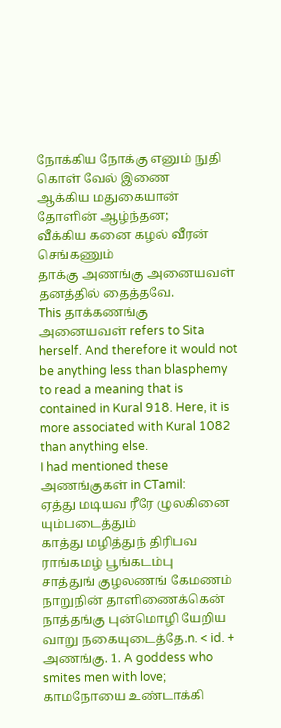நோக்கிய நோக்கு எனும் நுதி கொள் வேல் இணை
ஆக்கிய மதுகையான் தோளின் ஆழ்ந்தன;
வீக்கிய கனை கழல் வீரன் செங்கணும்
தாக்கு அணங்கு அனையவள் தனத்தில் தைத்தவே.
This தாக்கணங்கு அனையவள் refers to Sita herself. And therefore it would not be anything less than blasphemy to read a meaning that is contained in Kural 918. Here, it is more associated with Kural 1082 than anything else.
I had mentioned these அணங்குகள் in CTamil:
ஏத்து மடியவ ரீரே ழுலகினை யும்படைத்தும்
காத்து மழித்துந் திரிபவ ராங்கமழ் பூங்கடம்பு
சாத்துங் குழலணங் கேமணம் நாறுநின் தாளிணைக்கென்
நாத்தங்கு புன்மொழி யேறிய வாறு நகையுடைத்தே.n. < id. + அணங்கு. 1. A goddess who smites men with love; காமநோயை உண்டாக்கி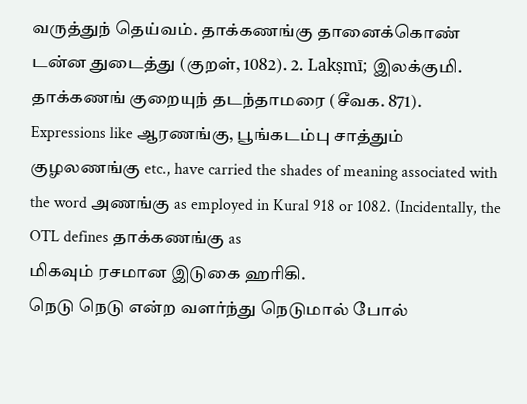வருத்துந் தெய்வம். தாக்கணங்கு தானைக்கொண் டன்ன துடைத்து (குறள், 1082). 2. Lakṣmī; இலக்குமி. தாக்கணங் குறையுந் தடந்தாமரை (சீவக. 871).
Expressions like ஆரணங்கு, பூங்கடம்பு சாத்தும் குழலணங்கு etc., have carried the shades of meaning associated with the word அணங்கு as employed in Kural 918 or 1082. (Incidentally, the OTL defines தாக்கணங்கு as
மிகவும் ரசமான இடுகை ஹரிகி.
நெடு நெடு என்ற வளர்ந்து நெடுமால் போல்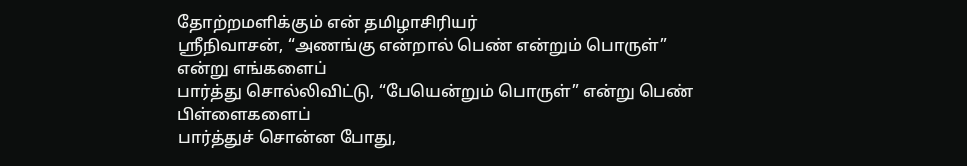தோற்றமளிக்கும் என் தமிழாசிரியர்
ஸ்ரீநிவாசன், “அணங்கு என்றால் பெண் என்றும் பொருள்” என்று எங்களைப்
பார்த்து சொல்லிவிட்டு, “பேயென்றும் பொருள்” என்று பெண் பிள்ளைகளைப்
பார்த்துச் சொன்ன போது,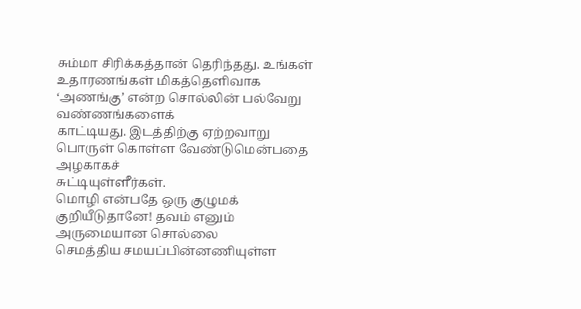சும்மா சிரிக்கத்தான் தெரிந்தது. உங்கள்
உதாரணங்கள் மிகத்தெளிவாக ‘அணங்கு’ என்ற சொல்லின் பல்வேறு வண்ணங்களைக்
காட்டியது. இடத்திற்கு ஏற்றவாறு பொருள் கொள்ள வேண்டுமென்பதை அழகாகச்
சுட்டியுள்ளீர்கள்.
மொழி என்பதே ஒரு குழுமக் குறியீடுதானே! தவம் எனும் அருமையான சொல்லை
செமத்திய சமயப்பின்னணியுள்ள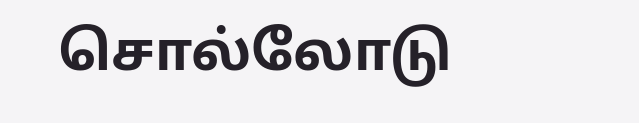சொல்லோடு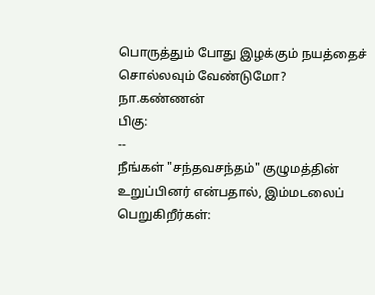பொருத்தும் போது இழக்கும் நயத்தைச்
சொல்லவும் வேண்டுமோ?
நா.கண்ணன்
பிகு:
--
நீங்கள் "சந்தவசந்தம்" குழுமத்தின் உறுப்பினர் என்பதால், இம்மடலைப் பெறுகிறீர்கள்: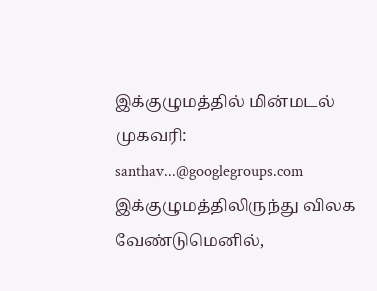இக்குழுமத்தில் மின்மடல் முகவரி: santhav...@googlegroups.com
இக்குழுமத்திலிருந்து விலக வேண்டுமெனில்,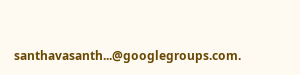santhavasanth...@googlegroups.com.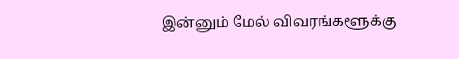இன்னும் மேல் விவரங்களூக்கு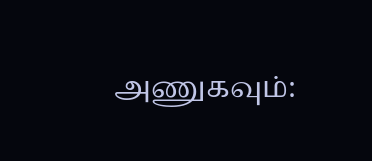அணுகவும்: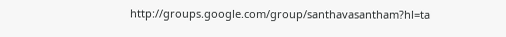http://groups.google.com/group/santhavasantham?hl=ta